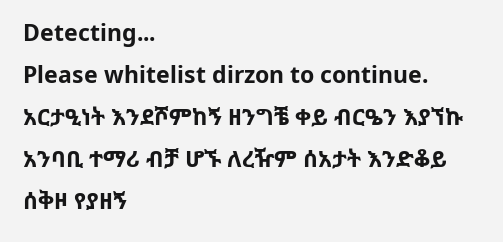Detecting...
Please whitelist dirzon to continue.
አርታዒነት እንደሾምከኝ ዘንግቼ ቀይ ብርዔን እያኘኩ አንባቢ ተማሪ ብቻ ሆኙ ለረዥም ሰአታት እንድቆይ ሰቅዞ የያዘኝ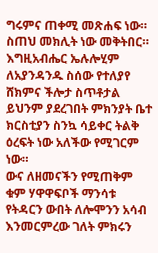ግሩምና ጠቀሚ መጽሐፍ ነው። ስጠህ መክሊት ነው መቅትበር። እግዚአብሔር ኤሉሎሂም ለአያንዳንዱ ስሰው የተለያየ ሸክምና ችሎታ ስጥቶታል ይህንም ያደረገበት ምክንያት ቤተ ክርስቲያን ስንኳ ሳይቀር ትልቅ ዕረፍት ነው አለችው የሚገርም ነው።
ውና ለዘመናችን የሚጠቅም ቁም ሃዋዋፍቦች ማንሳቱ የትዳርን ውበት ለሎሞንን አሳብ እንመርምረው ገለት ምክሩን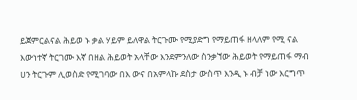ይጀምርልናል ሕይወ ኑ ቃል ሃይም ይለዋል ትርጉሙ የሚያድግ የማይጠፋ ዘላለም የሚ ናል እውነተኛ ትርገሙ እኛ በዘል ሕይወት አላቸው እንደምንለው ስንቃኘው ሕይወት የማይጠፋ ማብ ሀን ትርጉም ሊወስድ የሚገባው በእ ውና በአምላኩ ደስታ ውስጥ እንዲ ኑ ብቻ ነው እርግጥ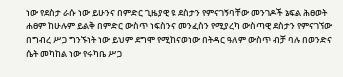ነው የደስታ ራሱ ነው ይሁንና በምድር ጊዜያዊ ዩ ደስታን የምናገኝባቸው መንገዶች ኔፍል ሕፀወት ሐፀም ከሁሉም ይልቅ በምድር ውስጥ ነፍስንና መንፈስን የሚያረካ ውስጣዊ ደስታን የምናገኘው በግብረ ሥጋ ግንኙነት ነው ይህም ደግሞ የሚከናወነው በትዳር ዓለም ውስጥ ብቻ ባሉ በወንድና ሴት መካከል ነው የሩካቤ ሥጋ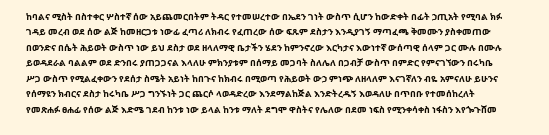ከባልና ሚስት በስተቀር ሦስተኛ ሰው አይጨመርበትም ትዳር የተመሠረተው በኤደን ገነት ውስጥ ሲሆን ከውድቀት በፊት ኃጢአት የሚባል ክፉ ገዳይ መረብ ወደ ሰው ልጅ ከመዘርጋቱ ነውፊ ፈጣሪ ለክብሩ የፈጠረው ሰው ፍጹም ደስታን እንዲያገኝ ማጣፈጫ ቅመሙን ያስቀመጠው በወንድና በሴት ሕይወት ውስጥ ነው ይህ ደስታ ወደ ዘላለማዊ ቤታችን ሄደን ከምንኖረው እርካታና እውነተኛ ውሰጣዊ ሰላም ጋር ሙሉ በሙሉ ይወዳደራል ባልልም ወደ ድንበሩ ያጠጋጋናል እላለሁ ምክንያቱም በሰማይ መጋባት ስለሌለ በጋብቻ ውስጥ በምድር የምናገኘውን በሩካቤ ሥጋ ውስጥ የሚልፈቀውን የደሰታ ስሜት አይነት ከበጉና ከክብሩ በሚወጣ የሕይወት ውኃ ምነጭ ለዘላለም እናገኛለን ብዬ አምናለሁ ይሁንና የሰማዩን ክብርና ደስታ ከሩካቤ ሥጋ ግንኙነት ጋር ጨርሶ ላወዳድረው እንደማልከጅል እንድትረዱኝ እወዳለሁ በጥበቡ የተመሰከረለት የመጽሐፉ ፀሐፊ የሰው ልጅ እድሜ ገደብ ከንቱ ነው ይላል ከንቱ ማለት ደግሞ ዋስትና የሌለው በደመ ነፍስ የሚንቀሳቀስ ነፋስን እየጐጉሸመ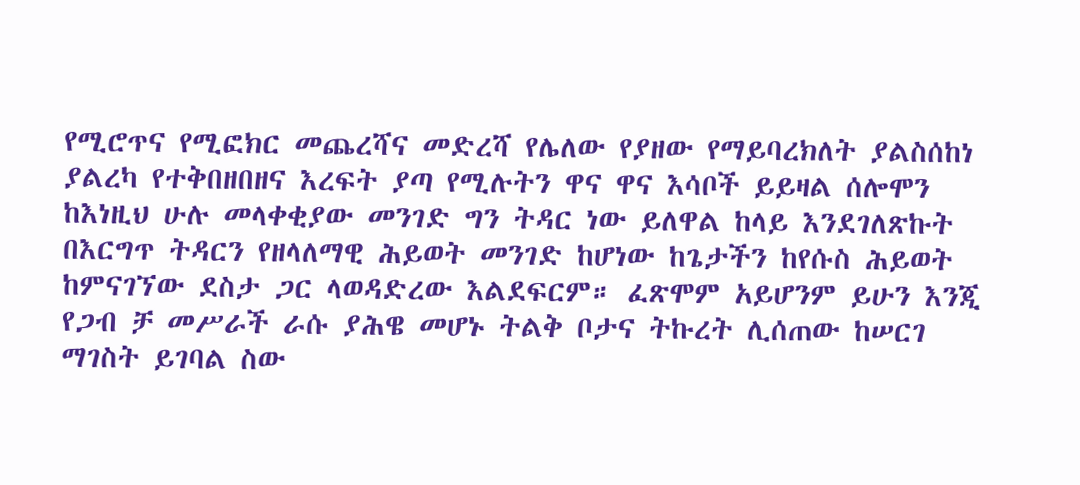የሚሮጥና የሚፎክር መጨረሻና መድረሻ የሌለው የያዘው የማይባረክለት ያልስሰከነ ያልረካ የተቅበዘበዘና እረፍት ያጣ የሚሉትን ዋና ዋና እሳቦች ይይዛል ሰሎሞን ከእነዚህ ሁሉ መላቀቂያው መንገድ ግን ትዳር ነው ይለዋል ከላይ እንደገለጽኩት በእርግጥ ትዳርን የዘላለማዊ ሕይወት መንገድ ከሆነው ከጌታችን ከየሱስ ሕይወት ከምናገኘው ደስታ ጋር ላወዳድረው እልደፍርም። ፈጽሞም አይሆንም ይሁን እንጂ የጋብ ቻ መሥራች ራሱ ያሕዌ መሆኑ ትልቅ ቦታና ትኩረት ሊሰጠው ከሠርገ ማገስት ይገባል ስው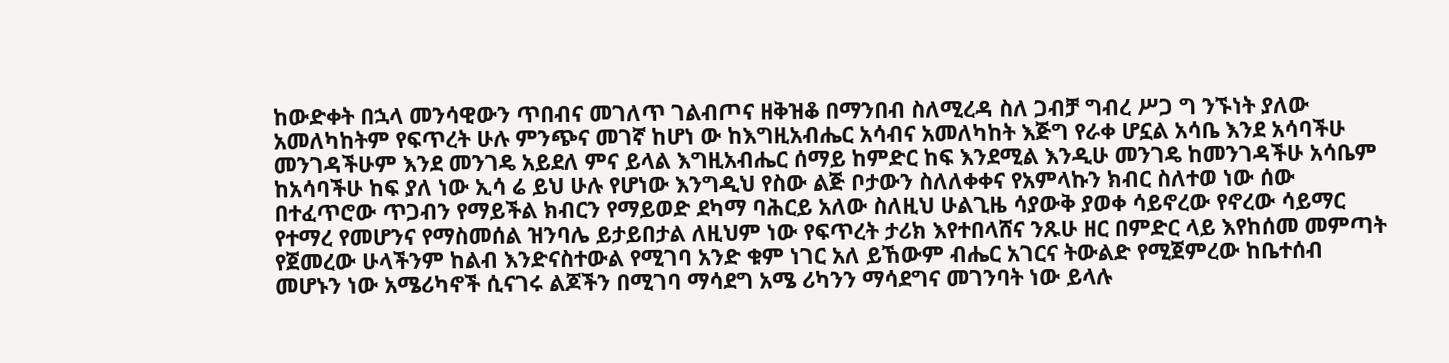ከውድቀት በኋላ መንሳዊውን ጥበብና መገለጥ ገልብጦና ዘቅዝቆ በማንበብ ስለሚረዳ ስለ ጋብቻ ግብረ ሥጋ ግ ንኙነት ያለው አመለካከትም የፍጥረት ሁሉ ምንጭና መገኛ ከሆነ ው ከእግዚአብሔር አሳብና አመለካከት እጅግ የራቀ ሆኗል አሳቤ እንደ አሳባችሁ መንገዳችሁም እንደ መንገዴ አይደለ ምና ይላል እግዚአብሔር ሰማይ ከምድር ከፍ እንደሚል እንዲሁ መንገዴ ከመንገዳችሁ አሳቤም ከአሳባችሁ ከፍ ያለ ነው ኢሳ ሬ ይህ ሁሉ የሆነው እንግዲህ የስው ልጅ ቦታውን ስለለቀቀና የአምላኩን ክብር ስለተወ ነው ሰው በተፈጥሮው ጥጋብን የማይችል ክብርን የማይወድ ደካማ ባሕርይ አለው ስለዚህ ሁልጊዜ ሳያውቅ ያወቀ ሳይኖረው የኖረው ሳይማር የተማረ የመሆንና የማስመሰል ዝንባሌ ይታይበታል ለዚህም ነው የፍጥረት ታሪክ እየተበላሸና ንጹሁ ዘር በምድር ላይ እየከሰመ መምጣት የጀመረው ሁላችንም ከልብ እንድናስተውል የሚገባ አንድ ቁም ነገር አለ ይኸውም ብሔር አገርና ትውልድ የሚጀምረው ከቤተሰብ መሆኑን ነው አሜሪካኖች ሲናገሩ ልጆችን በሚገባ ማሳደግ አሜ ሪካንን ማሳደግና መገንባት ነው ይላሉ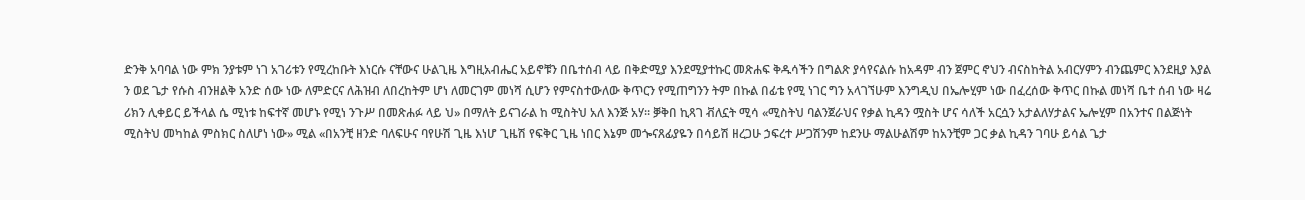ድንቅ አባባል ነው ምክ ንያቱም ነገ አገሪቱን የሚረከቡት እነርሱ ናቸውና ሁልጊዜ እግዚአብሔር አይኖቹን በቤተሰብ ላይ በቅድሚያ እንደሚያተኩር መጽሐፍ ቅዱሳችን በግልጽ ያሳየናልሱ ከአዳም ብን ጀምር ኖህን ብናስከትል አብርሃምን ብንጨምር እንደዚያ እያል ን ወደ ጌታ የሱስ ብንዘልቅ አንድ ሰው ነው ለምድርና ለሕዝብ ለበረከትም ሆነ ለመርገም መነሻ ሲሆን የምናስተውለው ቅጥርን የሚጠግንን ትም በኩል በፊቴ የሚ ነገር ግን አላገኘሁም እንግዲህ በኤሎሂም ነው በፈረሰው ቅጥር በኩል መነሻ ቤተ ሰብ ነው ዛሬ ሪክን ሊቀይር ይችላል ሴ ሚነቱ ከፍተኛ መሆኑ የሚነ ንጉሥ በመጽሐፉ ላይ ህ» በማለት ይናገራል ከ ሚስትህ አለ እንጅ አሃ። ቓቅበ ኪጻገ ቭለኗት ሚሳ «ሚስትህ ባልንጀራህና የቃል ኪዳን ሟስት ሆና ሳለች አርሷን አታልለሃታልና ኤሎሂም በአንተና በልጅነት ሚስትህ መካከል ምስክር ስለሆነ ነው» ሚል «በአንቺ ዘንድ ባለፍሁና ባየሁሽ ጊዜ እነሆ ጊዜሽ የፍቅር ጊዜ ነበር እኔም መጐናጸፊያዬን በሳይሽ ዘረጋሁ ኃፍረተ ሥጋሽንም ከደንሁ ማልሁልሽም ከአንቺም ጋር ቃል ኪዳን ገባሁ ይሳል ጌታ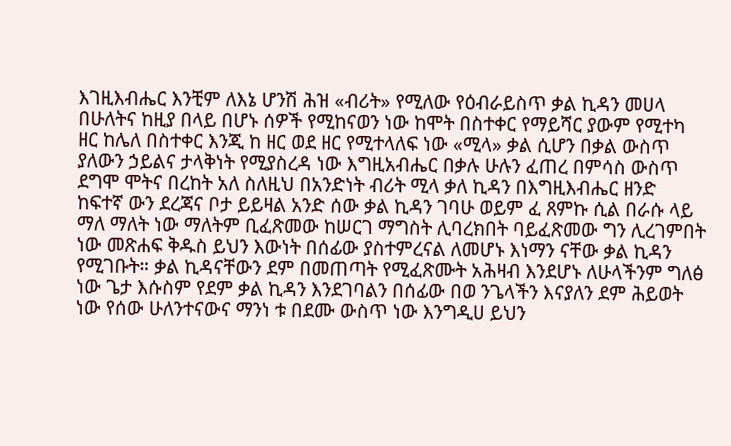እገዚእብሔር እንቺም ለእኔ ሆንሽ ሕዝ «ብሪት» የሚለው የዕብራይስጥ ቃል ኪዳን መሀላ በሁለትና ከዚያ በላይ በሆኑ ሰዎች የሚከናወን ነው ከሞት በስተቀር የማይሻር ያውም የሚተካ ዘር ከሌለ በስተቀር እንጂ ከ ዘር ወደ ዘር የሚተላለፍ ነው «ሚላ» ቃል ሲሆን በቃል ውስጥ ያለውን ኃይልና ታላቅነት የሚያስረዳ ነው እግዚአብሔር በቃሉ ሁሉን ፈጠረ በምሳስ ውስጥ ደግሞ ሞትና በረከት አለ ስለዚህ በአንድነት ብሪት ሚላ ቃለ ኪዳን በእግዚእብሔር ዘንድ ከፍተኛ ውን ደረጃና ቦታ ይይዛል አንድ ሰው ቃል ኪዳን ገባሁ ወይም ፈ ጸምኩ ሲል በራሱ ላይ ማለ ማለት ነው ማለትም ቢፈጽመው ከሠርገ ማግስት ሊባረክበት ባይፈጽመው ግን ሊረገምበት ነው መጽሐፍ ቅዱስ ይህን እውነት በሰፊው ያስተምረናል ለመሆኑ እነማን ናቸው ቃል ኪዳን የሚገቡት። ቃል ኪዳናቸውን ደም በመጠጣት የሚፈጽሙት አሕዛብ እንደሆኑ ለሁላችንም ግለፅ ነው ጌታ እሱስም የደም ቃል ኪዳን እንደገባልን በሰፊው በወ ንጌላችን እናያለን ደም ሕይወት ነው የሰው ሁለንተናውና ማንነ ቱ በደሙ ውስጥ ነው እንግዲሀ ይህን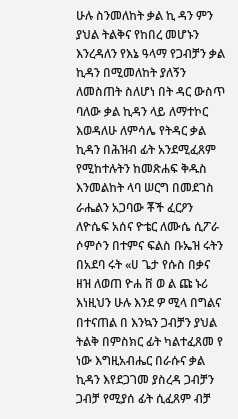ሁሉ ስንመለከት ቃል ኪ ዳን ምን ያህል ትልቅና የከበረ መሆኑን እንረዳለን የእኔ ዓላማ የጋብቻን ቃል ኪዳን በሚመለከት ያለኝን ለመስጠት ስለሆነ በት ዳር ውስጥ ባለው ቃል ኪዳን ላይ ለማተኮር እወዳለሁ ለምሳሌ የትዳር ቃል ኪዳን በሕዝብ ፊት አንደሚፈጸም የሚከተሉትን ከመጽሐፍ ቅዱስ እንመልከት ላባ ሠርግ በመደገስ ራሔልን አጋባው ቾች ፈርዖን ለዮሴፍ አሰና ዮቴር ለሙሴ ሲፖራ ሶምሶን በተምና ፍልስ ቡኤዝ ሩትን በአደባ ሩት «ሀ ጌታ የሱስ በቃና ዘዝ ለወጠ ዮሐ ቨ ወ ል ጩ ኑሪ እነዚህን ሁሉ እንደ ዎ ሚላ በግልና በተናጠል በ እንኳን ጋብቻን ያህል ትልቅ በምስክር ፊት ካልተፈጸመ የ ነው እግዚአብሔር በራሱና ቃል ኪዳን እየደጋገመ ያስረዳ ጋብቻን ጋብቻ የሚያሰ ፊት ሲፈጸም ብቻ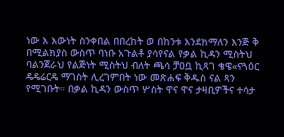ነው እ እውነት ስንቀበል በበረከት ወ በከንቱ እንደክማለን እንጅ ቅ በሚልክያስ ውስጥ ባነቡ አጉልቶ ያሳየናል የቃል ኪዳን ሚስትህ ባልንጀራህ የልጅነት ሚስትህ ብለት ጫሳ ቻዐቧ ኪጻገ ቄዌ«ናጓዕር ዴዴሬርዴ ማገስት ሊረገምበት ነው መጽሐፍ ቅዱስ ናል ጻን የሚገቡት። በቃል ኪዳን ውስጥ ሦስት ዋና ዋና ታዛቢዎችና ተሳታ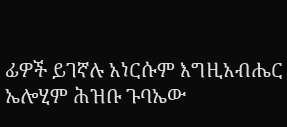ፊዎች ይገኛሉ አነርሱም እግዚአብሔር ኤሎሂም ሕዝቡ ጉባኤው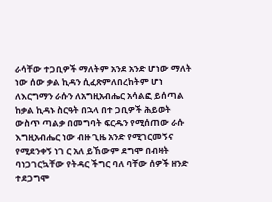ራሳቸው ተጋቢዎች ማለትም አንደ አንድ ሆነው ማለት ነው ሰው ቃል ኪዳን ሲፈጽምለበረከትም ሆነ ለእርግማን ራሱን ለአግዚአብሔር አሳልፎ ይሰጣል ከቃል ኪዳኑ ስርዓት በኋላ በተ ጋቢዎች ሕይወት ውስጥ ጣልቃ በመግባት ፍርዱን የሚሰጠው ራሱ እግዚአብሔር ነው ብዙ ጊዜ አንድ የሚገርመኝና የሚደንቀኝ ነገ ር አለ ይኸውም ደግሞ በብዛት ባነጋገርኳቸው የትዳር ችግር ባለ ባቸው ሰዎች ዘንድ ተደጋግሞ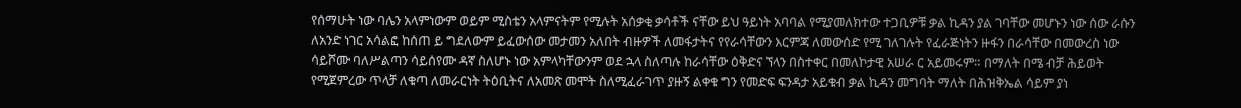የሰማሁት ነው ባሌን አላምነውም ወይም ሚስቴን አላምናትም የሚሉት አሰቃቂ ቃሳቶች ናቸው ይህ ዓይነት አባባል የሚያመለክተው ተጋቢዎቹ ቃል ኪዳን ያል ገባቸው መሆኑን ነው ሰው ራሱን ለአንድ ነገር አሳልፎ ከሰጠ ይ ግደለውም ይፈውሰው መታመን አለበት ብዙዎች ለመፋታትና የየራሳቸውን እርምጃ ለመውሰድ የሚ ገለገሉት የፈራጅነትን ዙፋን በራሳቸው በመውረስ ነው ሳይሾሙ ባለሥልጣን ሳይሰየሙ ዳኛ ስለሆኑ ነው አምላካቸውንም ወደ ኋላ ስለጣሉ ከራሳቸው ዕቅድና ኘላን በስተቀር በመለኮታዊ አሠራ ር አይመሩም። በማለት በሜ ብቻ ሕይወት የሚጀምረው ጥላቻ ለቁጣ ለመራርነት ትዕቢትና ለአመጽ መሞት ስለሚፈራገጥ ያዙኝ ልቀቁ ግን የመድፍ ፍንዳታ አይቁብ ቃል ኪዳን መግባት ማለት በሕዝቅኤል ሳይም ያነ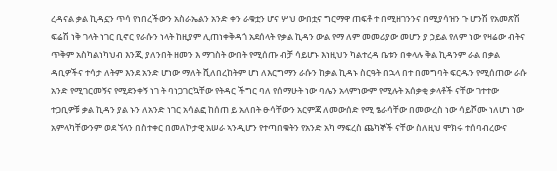ረዳናል ቃል ኪዳኗን ጥሳ የነበረችውን አስራኤልን አንድ ቀን ራቁቷን ሆና ሦህ ውበቷና ግርማዋ ጠፍቶ ተ በሚዘገንንና በሚያሳዝን ጉ ሆንሽ የአመጽሽ ፍሬሽ ነቅ ገላት ነገር ቢኖር የራሱን ነላት ከዚያም ሊጠነቀቅዳጎ አደሰላት የቃል ኪዳን ውል የማ ለም መመሪያው መሆን ያ ኃይል የለም ነው የዛሬው ብትና ጥቅም አስካልነካህብ እንጂ ያለንበት ዘመን እ ማገስት ውበት የሚሰጡ ብቻ ሳይሆኑ እነዚህን ካልተረዳ ቤቱን በቀላሉ ቅል ኪዳንም ራል በቃል ዳቢዎችና ተሳታ ለትም እንደ አንድ ሆነው ማለት ሺለበረከትም ሆነ ለእርግማን ራሱን ከቃል ኪዳኑ ስርዓት በኋላ በተ በመግባት ፍርዱን የሚሰጠው ራሱ አንድ የሚገርመኝና የሚደንቀኝ ነገ ት ባነጋገርኳቸው የትዳር ችግር ባለ የሰማሁት ነው ባሌን አላምነውም የሚሉት አሰቃቂ ቃላቶች ናቸው ገተተው ተጋቢዎቹ ቃል ኪዳን ያል ኑን ለአንድ ነገር አሳልፎ ከሰጠ ይ አለበት ፁሳቸውን አርምጃ ለመውሰድ የሚ ፄራሳቸው በመውረስ ነው ሳይሾሙ ነለሆነ ነው አምላካቸውንም ወደ ኘላን በስተቀር በመለኮታዊ አሠራ ኣንዲሆን የተጣበቁትን የአንድ አካ ማፍረስ ጨካኞች ናቸው ስለዚህ ሞክሩ ተሰባብረውና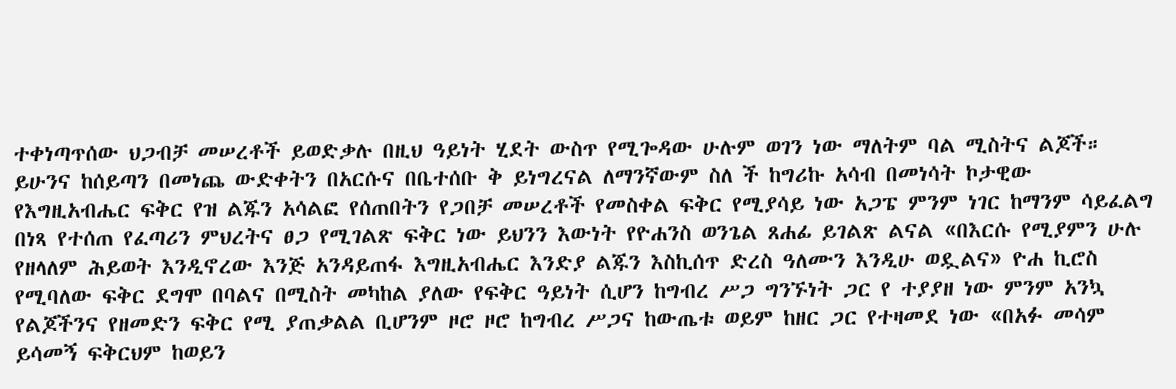ተቀነጣጥሰው ህጋብቻ መሠረቶች ይወድቃሉ በዚህ ዓይነት ሂደት ውስጥ የሚጐዳው ሁሉም ወገን ነው ማለትም ባል ሚስትና ልጆች። ይሁንና ከሰይጣን በመነጨ ውድቀትን በአርሱና በቤተሰቡ ቅ ይነግረናል ለማንኛውም ስለ ች ከግሪኩ አሳብ በመነሳት ኮታዊው የእግዚአብሔር ፍቅር የዝ ልጁን አሳልፎ የሰጠበትን የጋበቻ መሠረቶች የመስቀል ፍቅር የሚያሳይ ነው አጋፔ ምንም ነገር ከማንም ሳይፈልግ በነጻ የተሰጠ የፈጣሪን ምህረትና ፀጋ የሚገልጽ ፍቅር ነው ይህንን እውነት የዮሐንስ ወንጌል ጸሐፊ ይገልጽ ልናል «በእርሱ የሚያምን ሁሉ የዘላለም ሕይወት እንዲኖረው እንጅ አንዳይጠፋ እግዚአብሔር እንድያ ልጁን እስኪሰጥ ድረስ ዓለሙን እንዲሁ ወዷልና» ዮሐ ኪሮስ የሚባለው ፍቅር ደግሞ በባልና በሚስት መካከል ያለው የፍቅር ዓይነት ሲሆን ከግብረ ሥጋ ግንኙነት ጋር የ ተያያዘ ነው ምንም አንኳ የልጆችንና የዘመድን ፍቅር የሚ ያጠቃልል ቢሆንም ዞሮ ዞሮ ከግብረ ሥጋና ከውጤቱ ወይም ከዘር ጋር የተዛመደ ነው «በአፉ መሳም ይሳመኝ ፍቅርህም ከወይን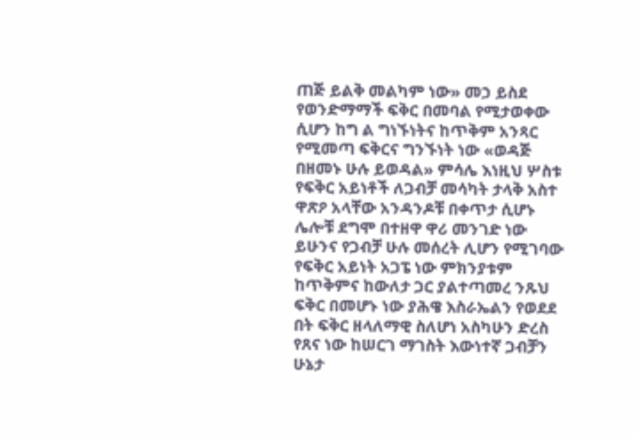ጠጅ ይልቅ መልካም ነው» መኃ ይስደ የወንድማማች ፍቅር በመባል የሚታወቀው ሲሆን ከግ ል ግነኙነትና ከጥቅም አንጻር የሚመጣ ፍቅርና ግንኙነት ነው «ወዳጅ በዘመኑ ሁሉ ይወዳል» ምሳሌ እነዚህ ሦስቱ የፍቅር አይነቶች ለጋብቻ መሳካት ታላቅ አስተ ዋጽዖ አላቸው አንዳንዶቹ በቀጥታ ሲሆኑ ሌሎቹ ደግሞ በተዘዋ ዋሪ መንገድ ነው ይሁንና የጋብቻ ሁሉ መሰረት ሊሆን የሚገባው የፍቅር አይነት አጋፔ ነው ምክንያቱም ከጥቅምና ከውለታ ጋር ያልተጣመረ ንጹህ ፍቅር በመሆኑ ነው ያሕዌ እስራኤልን የወደደ በት ፍቅር ዘላለማዊ ስለሆነ አስካሁን ድረስ የጸና ነው ከሠርገ ማገስት እውነተኛ ጋብቻን ሁኔታ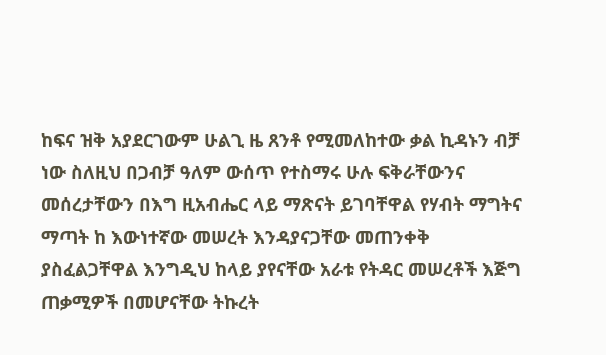ከፍና ዝቅ አያደርገውም ሁልጊ ዜ ጸንቶ የሚመለከተው ቃል ኪዳኑን ብቻ ነው ስለዚህ በጋብቻ ዓለም ውሰጥ የተስማሩ ሁሉ ፍቅራቸውንና መሰረታቸውን በእግ ዚአብሔር ላይ ማጽናት ይገባቸዋል የሃብት ማግትና ማጣት ከ እውነተኛው መሠረት እንዳያናጋቸው መጠንቀቅ ያስፈልጋቸዋል እንግዲህ ከላይ ያየናቸው አራቱ የትዳር መሠረቶች እጅግ ጠቃሚዎች በመሆናቸው ትኩረት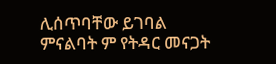ሊሰጥባቸው ይገባል ምናልባት ም የትዳር መናጋት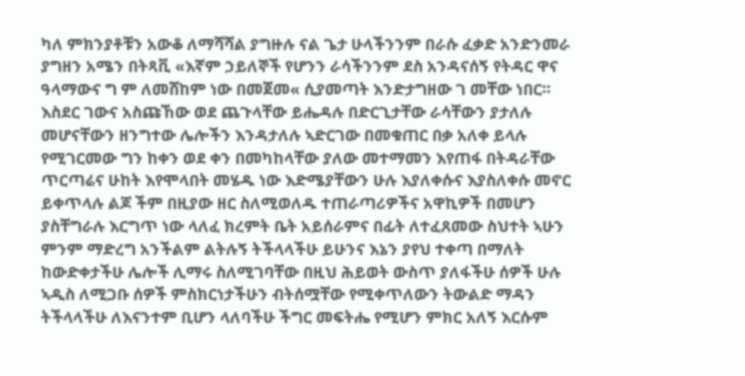ካለ ምክንያቶቹን አውቆ ለማሻሻል ያግዙሉ ናል ጌታ ሁላችንንም በራሱ ፈቃድ አንድንመራ ያግዘን አሜን በትጻቪ «እኛም ኃይለኞች የሆንን ራሳችንንም ደስ አንዳናሰኝ የትዳር ዋና ዓላማውና ግ ም ለመሸከም ነው በመጀመ« ሲያመጣት እንድታግዘው ገ መቸው ነበር። እስደር ገውና አስጩኸው ወደ ጨጉላቸው ይሔዳሉ በድርጊታቸው ራሳቸውን ያታለሉ መሆናቸውን ዘንግተው ሌሎችን እንዳታለሉ ኣድርገው በመቁጠር በቃ አለቀ ይላሉ የሚገርመው ግን ከቀን ወደ ቀን በመካከላቸው ያለው መተማመን እየጠፋ በትዳራቸው ጥርጣሬና ሁከት እየሞላበት መሄዱ ነው እድሜያቸውን ሁሉ እያለቀሱና እያስለቀሱ መኖር ይቀጥላሉ ልጆ ችም በዚያው ዘር ስለሚወለዱ ተጠራጣሪዎችና አዋኪዎች በመሆን ያስቸግራሉ እርግጥ ነው ላለፈ ክረምት ቤት አይሰራምና በፊት ለተፈጸመው ስህተት ኣሁን ምንም ማድረግ አንችልም ልትሉኝ ትችላላችሁ ይሁንና እኔን ያየህ ተቀጣ በማለት ከውድቀታችሁ ሌሎች ሊማሩ ስለሚገባቸው በዚህ ሕይወት ውስጥ ያለፋችሁ ሰዎች ሁሉ ኣዲስ ለሚጋቡ ሰዎች ምስክርነታችሁን ብትሰሟቸው የሚቀጥለውን ትውልድ ማዳን ትችላላችሁ ለእናንተም ቢሆን ላለባችሁ ችግር መፍትሔ የሚሆን ምክር አለኝ እርሱም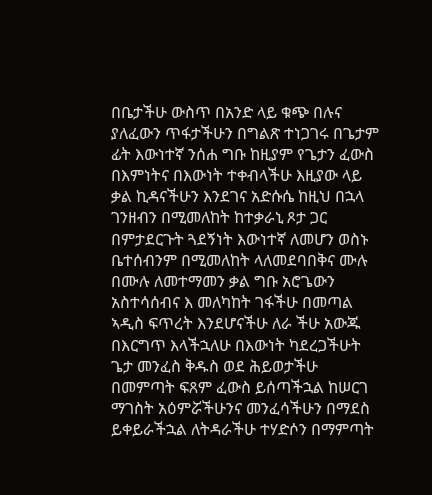በቤታችሁ ውስጥ በአንድ ላይ ቁጭ በሉና ያለፈውን ጥፋታችሁን በግልጽ ተነጋገሩ በጌታም ፊት እውነተኛ ንሰሐ ግቡ ከዚያም የጌታን ፈውስ በእምነትና በእውነት ተቀብላችሁ እዚያው ላይ ቃል ኪዳናችሁን እንደገና አድሱሴ ከዚህ በኋላ ገንዘብን በሚመለከት ከተቃራኒ ጾታ ጋር በምታደርጉት ጓደኝነት እውነተኛ ለመሆን ወስኑ ቤተሰብንም በሚመለከት ላለመደባበቅና ሙሉ በሙሉ ለመተማመን ቃል ግቡ አሮጌውን አስተሳሰብና እ መለካከት ገፋችሁ በመጣል ኣዲስ ፍጥረት እንደሆናችሁ ለራ ችሁ አውጁ በእርግጥ እላችኋለሁ በእውነት ካደረጋችሁት ጌታ መንፈስ ቅዱስ ወደ ሕይወታችሁ በመምጣት ፍጸም ፈውስ ይሰጣችኋል ከሠርገ ማገስት አዕምሯችሁንና መንፈሳችሁን በማደስ ይቀይራችኋል ለትዳራችሁ ተሃድሶን በማምጣት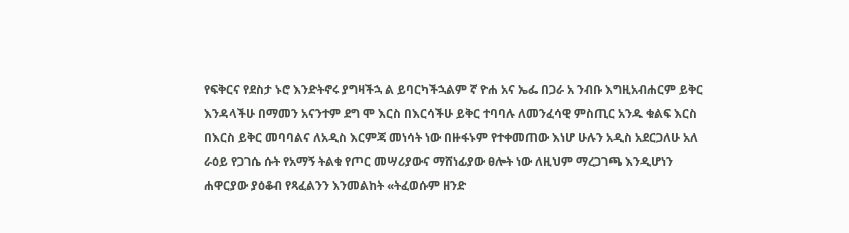የፍቅርና የደስታ ኑሮ እንድትኖሩ ያግዛችኋ ል ይባርካችኋልም ኛ ዮሐ አና ኤፌ በጋራ አ ንብቡ እግዚአብሐርም ይቅር እንዳላችሁ በማመን አናንተም ደግ ሞ እርስ በእርሳችሁ ይቅር ተባባሉ ለመንፈሳዊ ምስጢር አንዱ ቁልፍ እርስ በእርስ ይቅር መባባልና ለአዲስ እርምጃ መነሳት ነው በዙፋኑም የተቀመጠው እነሆ ሁሉን አዲስ አደርጋለሁ አለ ራዕይ የጋገሴ ሱት የአማኝ ትልቁ የጦር መሣሪያውና ማሸነፊያው ፀሎት ነው ለዚህም ማረጋገጫ እንዲሆነን ሐዋርያው ያዕቆብ የጻፈልንን እንመልከት «ትፈወሱም ዘንድ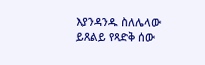እያንዳንዱ ስለሌላው ይጸልይ የጻድቅ ሰው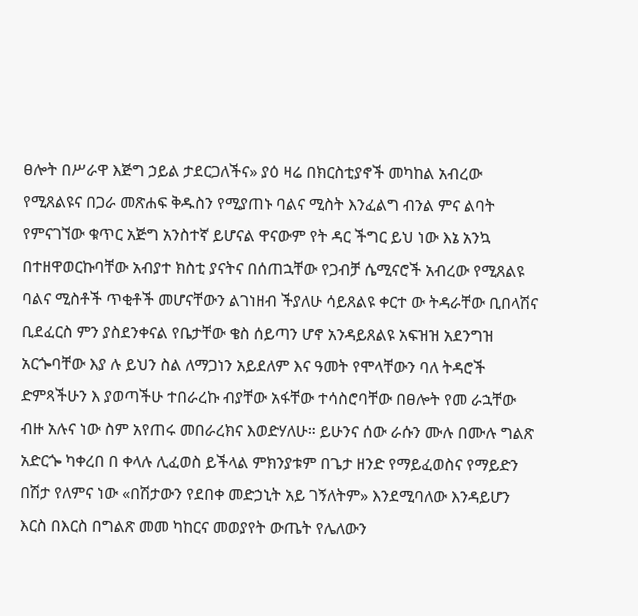ፀሎት በሥራዋ እጅግ ኃይል ታደርጋለችና» ያዕ ዛሬ በክርስቲያኖች መካከል አብረው የሚጸልዩና በጋራ መጽሐፍ ቅዱስን የሚያጠኑ ባልና ሚስት እንፈልግ ብንል ምና ልባት የምናገኘው ቁጥር አጅግ አንስተኛ ይሆናል ዋናውም የት ዳር ችግር ይህ ነው እኔ አንኳ በተዘዋወርኩባቸው አብያተ ክስቲ ያናትና በሰጠኋቸው የጋብቻ ሴሚናሮች አብረው የሚጸልዩ ባልና ሚስቶች ጥቂቶች መሆናቸውን ልገነዘብ ችያለሁ ሳይጸልዩ ቀርተ ው ትዳራቸው ቢበላሽና ቢደፈርስ ምን ያስደንቀናል የቤታቸው ቄስ ሰይጣን ሆኖ አንዳይጸልዩ አፍዝዝ አደንግዝ አርጐባቸው እያ ሉ ይህን ስል ለማጋነን አይደለም እና ዓመት የሞላቸውን ባለ ትዳሮች ድምጻችሁን እ ያወጣችሁ ተበራረኩ ብያቸው አፋቸው ተሳስሮባቸው በፀሎት የመ ራኋቸው ብዙ አሉና ነው ስም አየጠሩ መበራረክና እወድሃለሁ። ይሁንና ሰው ራሱን ሙሉ በሙሉ ግልጽ አድርጐ ካቀረበ በ ቀላሉ ሊፈወስ ይችላል ምክንያቱም በጌታ ዘንድ የማይፈወስና የማይድን በሽታ የለምና ነው «በሽታውን የደበቀ መድኃኒት አይ ገኝለትም» እንደሚባለው እንዳይሆን እርስ በእርስ በግልጽ መመ ካከርና መወያየት ውጤት የሌለውን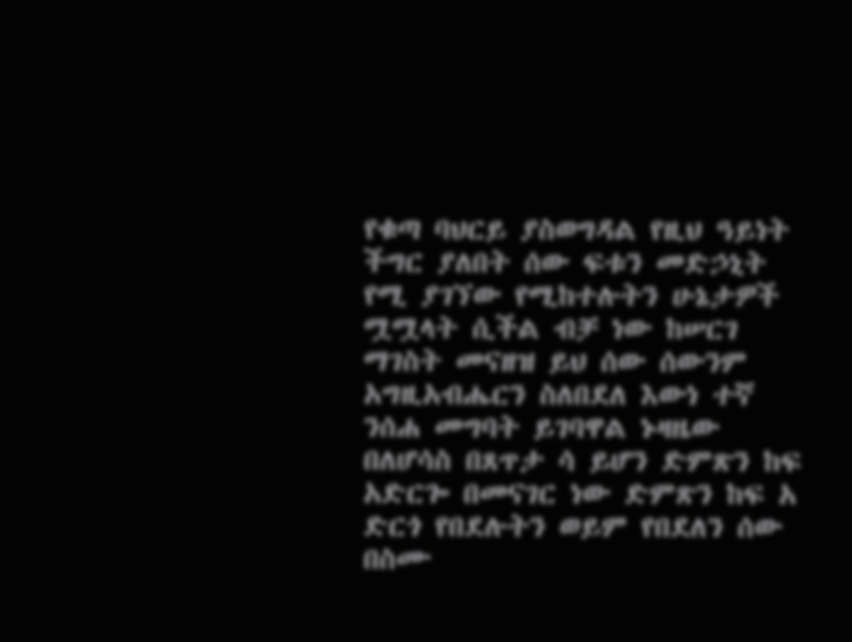የቁጣ ባህርይ ያስወግዳል የዚህ ዓይነት ችግር ያለበት ሰው ፍቱን መድኃኒት የሚ ያገኘው የሚከተሉትን ሁኔታዎች ሟሟላት ሲችል ብቻ ነው ከሠርገ ማገስት መናዘዝ ይህ ሰው ሰውንም አግዚአብሔርን ስለበደለ እውነ ተኛ ንሰሐ መግባት ይገባዋል ኑዛዜው በለሆሳስ በጸጥታ ሳ ይሆን ድምጽን ከፍ አድርጐ በመናገር ነው ድምጽን ከፍ አ ድርጎ የበደሉትን ወይም የበደለን ሰው በስሙ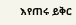እየጠሩ ይቅር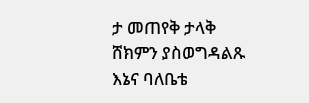ታ መጠየቅ ታላቅ ሸክምን ያስወግዳልጹ እኔና ባለቤቴ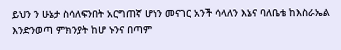ይህን ን ሁኔታ ስሳለፍንበት አርግጠኛ ሆነን መናገር አንች ሳላለን እኔና ባለቤቴ ከእስራኤል እንድንወጣ ምክንያት ከሆ ኑንና በጣም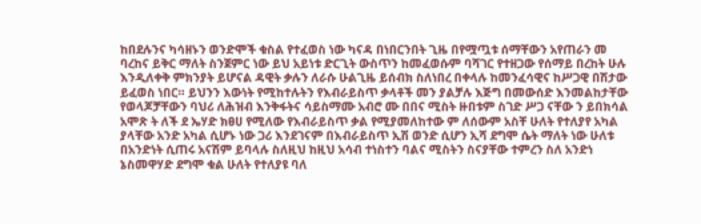ከበደሉንና ካሳዘኑን ወንድሞች ቁስል የተፈወስ ነው ካናዳ በነበርንበት ጊዜ በየሟጧቱ ሰማቸውን አየጠራን መ ባረከና ይቅር ማለት ስንጀምር ነው ይህ አይነቱ ድርጊት ውስጥን ከመፈወሱም ባሻገር የተዘጋው የሰማይ በረከት ሁሉ እንዲለቀቅ ምክንያት ይሆናል ዳዊት ቃሉን ለራሱ ሁልጊዜ ይሰብክ ስለነበረ በቀላሉ ከመንፈሳዊና ከሥጋዊ በሽታው ይፈወስ ነበር። ይህንን እውነት የሚከተሉትን የእብራይስጥ ቃላቶች መን ያልቻሉ እጅግ በመውሰድ እንመልከታቸው የወላጆቻቸውን ባህሪ ለሕዝብ እንቅፋትና ሳይስማሙ አብሮ ሙ በበና ሚስት ዙበቱም ስገድ ሥጋ ናቸው ን ይበክሳል አሞጽ ት ለች ደ ኤሃድ ክፀሀ የሚለው የእብራይስጥ ቃል የሚያመለከተው ም ለሰውም አስቸ ሁለት የተለያየ አካል ያላቸው አንድ አካል ሲሆኑ ነው ጋሪ እንደገናም በእብራይስጥ ኢሽ ወንድ ሲሆን ኢሻ ደግሞ ሴት ማለት ነው ሁለቱ በአንድነት ሲጠሩ አናሽም ይባላሉ ስለዚህ ከዚህ አሳብ ተነስተን ባልና ሚስትን ስናያቸው ተምረን ስለ አንድነ ኔስመዋሃድ ደግሞ ቁል ሁለት የተለያዩ ባለ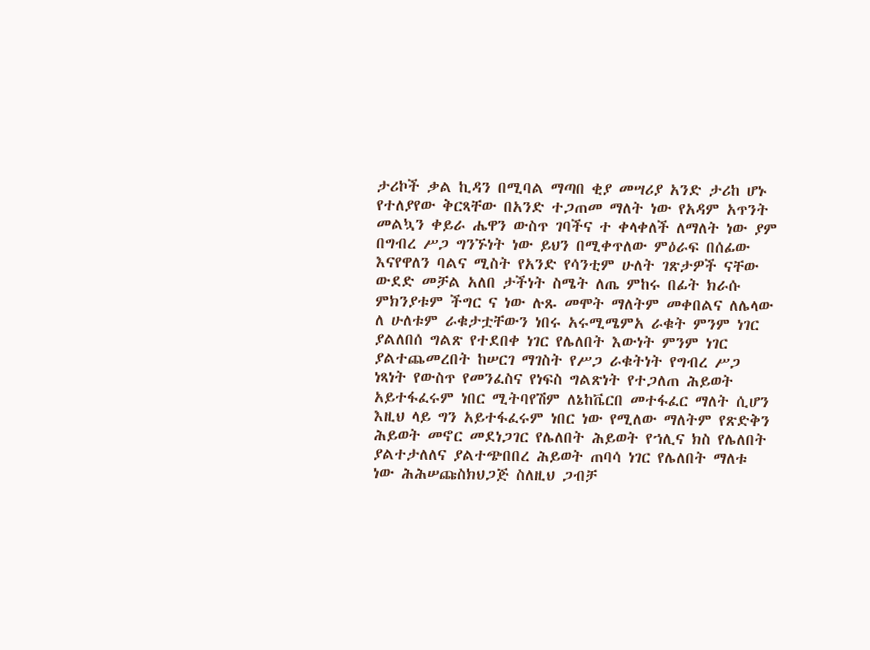ታሪኮች ቃል ኪዳን በሚባል ማጣበ ቂያ መሣሪያ አንድ ታሪከ ሆኑ የተለያየው ቅርጻቸው በአንድ ተጋጠመ ማለት ነው የአዳም አጥንት መልኳን ቀይራ ሔዋን ውስጥ ገባችና ተ ቀላቀለች ለማለት ነው ያም በግብረ ሥጋ ግንኙነት ነው ይህን በሚቀጥለው ምዕራፍ በሰፊው እናየዋለን ባልና ሚስት የአንድ የሳንቲም ሁለት ገጽታዎች ናቸው ውደድ መቻል አለበ ታችነት ስሜት ለጤ ምከሩ በፊት ክራሱ ምክንያቱም ችግር ና ነው ሉጹ መሞት ማለትም መቀበልና ለሌላው ለ ሁለቱም ራቁታቷቸውን ነበሩ አሩሚሜምአ ራቁት ምንም ነገር ያልለበሰ ግልጽ የተደበቀ ነገር የሌለበት እውነት ምንም ነገር ያልተጨመረበት ከሠርገ ማገስት የሥጋ ራቁትነት የግብረ ሥጋ ነጻነት የውስጥ የመንፈስና የነፍስ ግልጽነት የተጋለጠ ሕይወት አይተፋፈሩም ነበር ሚትባየሽም ለኔከቬርበ መተፋፈር ማለት ሲሆን እዚህ ላይ ግን አይተፋፈሩም ነበር ነው የሚለው ማለትም የጽድቅን ሕይወት መኖር መደነጋገር የሌለበት ሕይወት የኀሊና ክስ የሌለበት ያልተታለለና ያልተጭበበረ ሕይወት ጠባሳ ነገር የሌለበት ማለቱ ነው ሕሕሠጩስክህጋጅ ስለዚህ ጋብቻ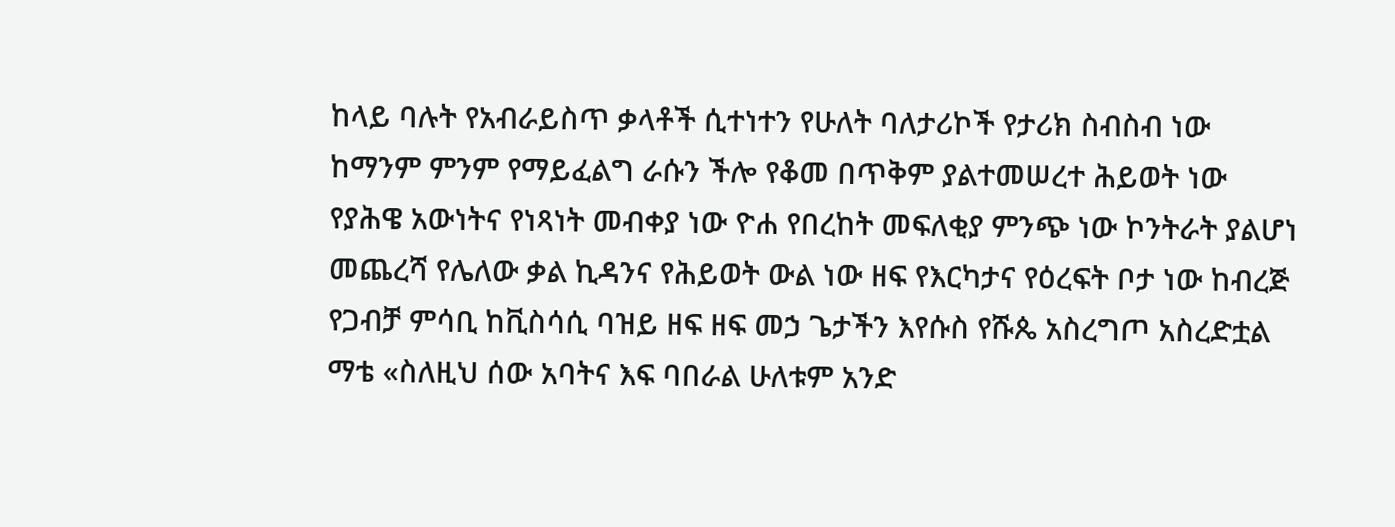ከላይ ባሉት የአብራይስጥ ቃላቶች ሲተነተን የሁለት ባለታሪኮች የታሪክ ስብስብ ነው ከማንም ምንም የማይፈልግ ራሱን ችሎ የቆመ በጥቅም ያልተመሠረተ ሕይወት ነው የያሕዌ አውነትና የነጻነት መብቀያ ነው ዮሐ የበረከት መፍለቂያ ምንጭ ነው ኮንትራት ያልሆነ መጨረሻ የሌለው ቃል ኪዳንና የሕይወት ውል ነው ዘፍ የእርካታና የዕረፍት ቦታ ነው ከብረጅ የጋብቻ ምሳቢ ከቪስሳሲ ባዝይ ዘፍ ዘፍ መኃ ጌታችን እየሱስ የሹጴ አስረግጦ አስረድቷል ማቴ «ስለዚህ ሰው አባትና እፍ ባበራል ሁለቱም አንድ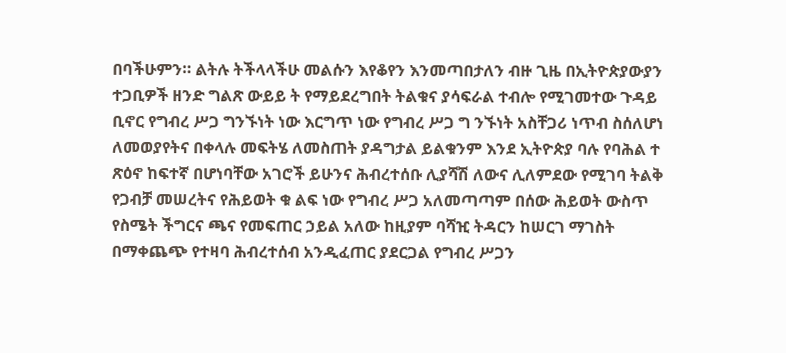በባችሁምን። ልትሉ ትችላላችሁ መልሱን እየቆየን እንመጣበታለን ብዙ ጊዜ በኢትዮጵያውያን ተጋቢዎች ዘንድ ግልጽ ውይይ ት የማይደረግበት ትልቁና ያሳፍራል ተብሎ የሚገመተው ጉዳይ ቢኖር የግብረ ሥጋ ግንኙነት ነው እርግጥ ነው የግብረ ሥጋ ግ ንኙነት አስቸጋሪ ነጥብ ስሰለሆነ ለመወያየትና በቀላሉ መፍትሄ ለመስጠት ያዳግታል ይልቁንም እንደ ኢትዮጵያ ባሉ የባሕል ተ ጽዕኖ ከፍተኛ በሆነባቸው አገሮች ይሁንና ሕብረተሰቡ ሊያሻሽ ለውና ሊለምደው የሚገባ ትልቅ የጋብቻ መሠረትና የሕይወት ቁ ልፍ ነው የግብረ ሥጋ አለመጣጣም በሰው ሕይወት ውስጥ የስሜት ችግርና ጫና የመፍጠር ኃይል አለው ከዚያም ባሻዢ ትዳርን ከሠርገ ማገስት በማቀጨጭ የተዛባ ሕብረተሰብ አንዲፈጠር ያደርጋል የግብረ ሥጋን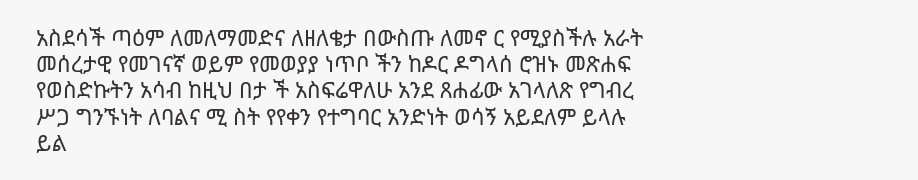አስደሳች ጣዕም ለመለማመድና ለዘለቄታ በውስጡ ለመኖ ር የሚያስችሉ አራት መሰረታዊ የመገናኛ ወይም የመወያያ ነጥቦ ችን ከዶር ዶግላሰ ሮዝኑ መጽሐፍ የወስድኩትን አሳብ ከዚህ በታ ች አስፍሬዋለሁ አንደ ጸሐፊው አገላለጽ የግብረ ሥጋ ግንኙነት ለባልና ሚ ስት የየቀን የተግባር አንድነት ወሳኝ አይደለም ይላሉ ይል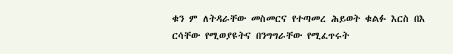ቁን ም ለትዳራቸው መስመርና የተጣመረ ሕይወት ቁልፉ እርስ በእ ርሳቸው የሚወያዩትና በንግግራቸው የሚፈጥሩት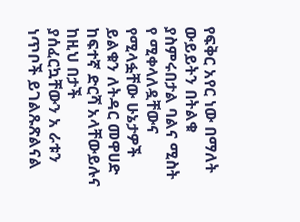የፍቅር አየር ነው በማለት ውይይትን በትልቁ ያስምሩበታል ባልና ሚስት የ ሚቀላለዷቸውና የሚላፏቸው ሁኔታዎች ይልቁን ለትዳር መዋሀድ ከፍተኛ ድርሻ አላቸውይሉና ከዚህ በታች ያሰፈርኳቸውን አ ራቱን ነጥቦች ይገልጹጽልናል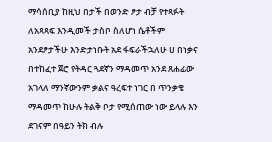ማሳሰቢያ ከዚህ በታች በወንድ ፆታ ብቻ የተጻፉት ለአጻጻፍ እንዲመች ታስቦ ስለሆነ ሴቶችም አንደፆታችሁ እንድታነቡት አደ ፋፍራችኋለሁ ሀ በነቃና በተከፈተ ጀሮ የትዳር ጓደኛን ማዳመጥ አንደ ጸሐፊው አገላለ ማንኛውንም ቃልና ዓረፍተ ነገር በ ጥንቃቄ ማዳመጥ ከሁሉ ትልቅ ቦታ የሚሰጠው ነው ይላሉ እን ደገናም በዓይን ትክ ብሉ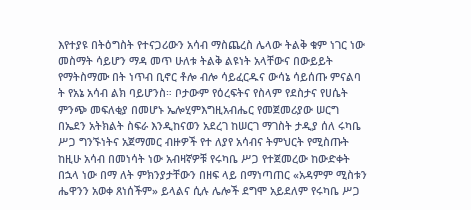እየተያዩ በትዕግስት የተናጋሪውን አሳብ ማስጨረስ ሌላው ትልቅ ቁም ነገር ነው መስማት ሳይሆን ማዳ መጥ ሁለቱ ትልቅ ልዩነት አላቸውና በውይይት የማትስማሙ በት ነጥብ ቢኖር ቶሎ ብሎ ሳይፈርዱና ውሳኔ ሳይሰጡ ምናልባ ት የአኔ አሳብ ልክ ባይሆንስ። ቦታውም የዕረፍትና የስላም የደስታና የሀሴት ምንጭ መፍለቂያ በመሆኑ ኤሎሂምእግዚአብሔር የመጀመሪያው ሠርግ በኤደን አትክልት ስፍራ እንዲከናወን አደረገ ከሠርገ ማገስት ታዲያ ሰለ ሩካቤ ሥጋ ግንኙነትና አጀማመር ብዙዎች የተ ለያየ አሳብና ትምህርት የሚስጡት ከዚሁ አሳብ በመነሳት ነው አብዛኛዎቹ የሩካቤ ሥጋ የተጀመረው ከውድቀት በኋላ ነው በማ ለት ምክንያታቸውን በዘፍ ላይ በማነጣጠር «አዳምም ሚስቱን ሔዋንን አወቀ ጸነሰችም» ይላልና ሲሉ ሌሎች ደግሞ አይደለም የሩካቤ ሥጋ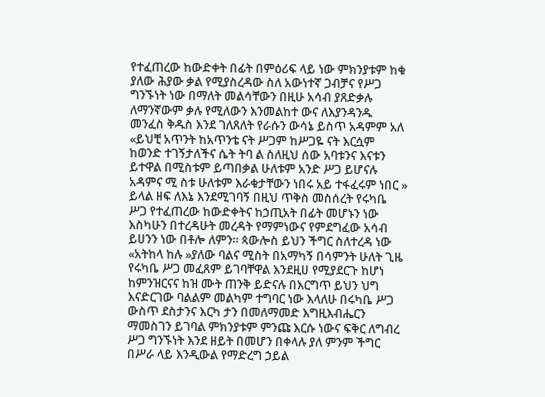የተፈጠረው ከውድቀት በፊት በምዕሪፍ ላይ ነው ምክንያቱም ከቁ ያለው ሕያው ቃል የሚያስረዳው ስለ አውነተኛ ጋብቻና የሥጋ ግንኙነት ነው በማለት መልሳቸውን በዚሁ አሳብ ያጸድቃሉ ለማንኛውም ቃሉ የሚለውን እንመልከተ ውና ለእያንዳንዱ መንፈስ ቅዱስ እንደ ገለጸለት የራሱን ውሳኔ ይስጥ አዳምም አለ «ይህቺ አጥንት ከአጥንቴ ናት ሥጋም ከሥጋዬ ናት እርሷም ከወንድ ተገኝታለችና ሴት ትባ ል ስለዚህ ሰው አባቱንና እናቱን ይተዋል በሚስቱም ይጣበቃል ሁለቱም አንድ ሥጋ ይሆናሉ አዳምና ሚ ስቱ ሁለቱም እራቁታቸውን ነበሩ አይ ተፋፈሩም ነበር » ይላል ዘፍ ለእኔ እንደሚገባኝ በዚህ ጥቅስ መስሰረት የሩካቤ ሥጋ የተፈጠረው ከውድቀትና ከኃጢአት በፊት መሆኑን ነው እስካሁን በተረዳሁት መረዳት የማምነውና የምደግፈው አሳብ ይሀንን ነው በቶሎ ለምን። ጳውሎስ ይህን ችግር ስለተረዳ ነው «አትከላ ከሉ »ያለው ባልና ሚስት በአማካኝ በሳምንት ሁለት ጊዜ የሩካቤ ሥጋ መፈጸም ይገባቸዋል እንደዚሀ የሚያደርጉ ከሆነ ከምንዝርናና ከዝ ሙት ጠንቅ ይድናሉ በእርግጥ ይህን ህግ እናድርገው ባልልም መልካም ተግባር ነው እላለሁ በሩካቤ ሥጋ ውስጥ ደስታንና እርካ ታን በመለማመድ እግዚእብሔርን ማመስገን ይገባል ምክንያቱም ምንጩ እርሱ ነውና ፍቅር ለግብረ ሥጋ ግንኙነት እንደ ዘይት በመሆን በቀላሉ ያለ ምንም ችግር በሥራ ላይ እንዲውል የማድረግ ኃይል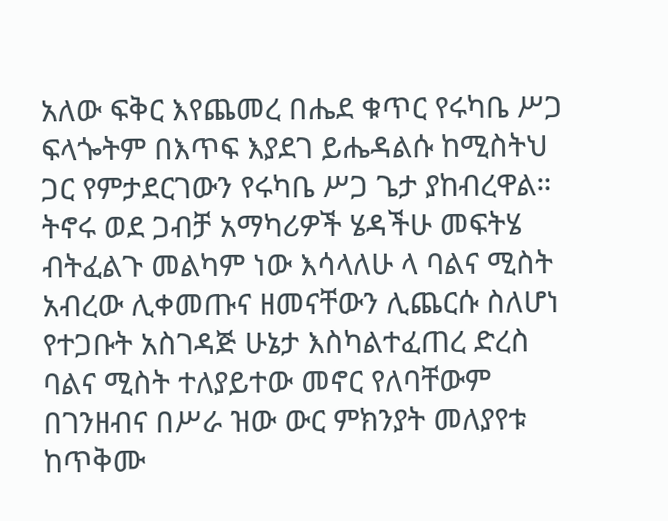አለው ፍቅር እየጨመረ በሔደ ቁጥር የሩካቤ ሥጋ ፍላጐትም በእጥፍ እያደገ ይሔዳልሱ ከሚስትህ ጋር የምታደርገውን የሩካቤ ሥጋ ጌታ ያከብረዋል። ትኖሩ ወደ ጋብቻ አማካሪዎች ሄዳችሁ መፍትሄ ብትፈልጉ መልካም ነው እሳላለሁ ላ ባልና ሚስት አብረው ሊቀመጡና ዘመናቸውን ሊጨርሱ ስለሆነ የተጋቡት አስገዳጅ ሁኔታ እስካልተፈጠረ ድረስ ባልና ሚስት ተለያይተው መኖር የለባቸውም በገንዘብና በሥራ ዝው ውር ምክንያት መለያየቱ ከጥቅሙ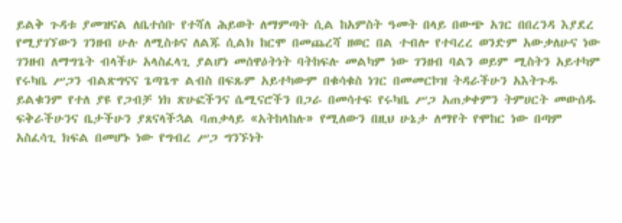ይልቅ ጉዳቱ ያመዝናል ለቤተሰቡ የተሻለ ሕይወት ለማምጣት ሲል ከአምስት ዓመት በላይ በውጭ አገር በበረንዳ እያደረ የሚያገኘውን ገንዘብ ሁሉ ለሚስቱና ለልጁ ሲልክ ከርሞ በመጨረሻ ዘወር በል ተብሎ የተባረረ ወንድም አውቃለሁና ነው ገንዘብ ለማግጌት ብላችሁ አላስፈላጊ ያልሆነ መሰዋዕትነት ባትከፍሉ መልካም ነው ገንዘብ ባልን ወይም ሚስትን አይተካም የሩካቤ ሥጋን ብልጽግናና ጌጣጌጥ ልብስ በፍጹም አይተካውም በቁሳቁስ ነገር በመመርኮዝ ትዳራችሁን አእትጉዱ ይልቁንም የተለ ያዩ የጋብቻ ነክ ጽሁፎችንና ሴሚናሮችን በጋራ በመሳተፍ የሩካቤ ሥጋ አጠቃቀምን ትምሀርት መውሰዱ ፍቅራችሁንና ቤታችሁን ያጸናላችኋል ባጠቃላይ «አትከላከሉ» የሚለውን በዚህ ሁኔታ ለማየት የሞከር ነው በጣም አስፈሳጊ ክፍል በመሆኑ ነው የግብረ ሥጋ ግንኙነት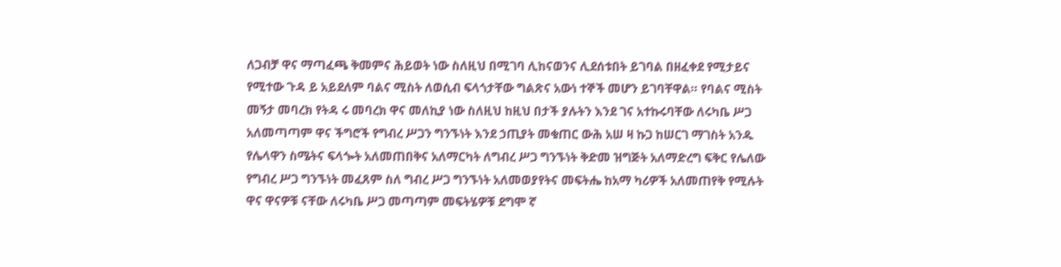ለጋብቻ ዋና ማጣፈጫ ቅመምና ሕይወት ነው ስለዚህ በሚገባ ሊከናወንና ሊደሰቱበት ይገባል በዘፈቀደ የሚታይና የሚተው ጉዳ ይ አይደለም ባልና ሚስት ለወሲብ ፍላጎታቸው ግልጽና አውነ ተኞች መሆን ይገባቸዋል። የባልና ሚስት መኝታ መባረክ የትዳ ሩ መባረክ ዋና መለኪያ ነው ስለዚህ ከዚህ በታች ያሉትን እንደ ገና አተኩሩባቸው ለሩካቤ ሥጋ አለመጣጣም ዋና ችግሮች የግብረ ሥጋን ግንኙነት እንደ ኃጢያት መቁጠር ውሕ አሠ ዛ ኩጋ ከሠርገ ማገስት አንዱ የሌላዋን ስሜትና ፍላጐት አለመጠበቅና አለማርካት ለግብረ ሥጋ ግንኙነት ቅድመ ዝግጅት አለማድረግ ፍቅር የሌለው የግብረ ሥጋ ግንኙነት መፈጸም ስለ ግብረ ሥጋ ግንኙነት አለመወያየትና መፍትሔ ከአማ ካሪዎች አለመጠየቅ የሚሉት ዋና ዋናዎቹ ናቸው ለሩካቤ ሥጋ መጣጣም መፍትሄዎቹ ደግሞ ኛ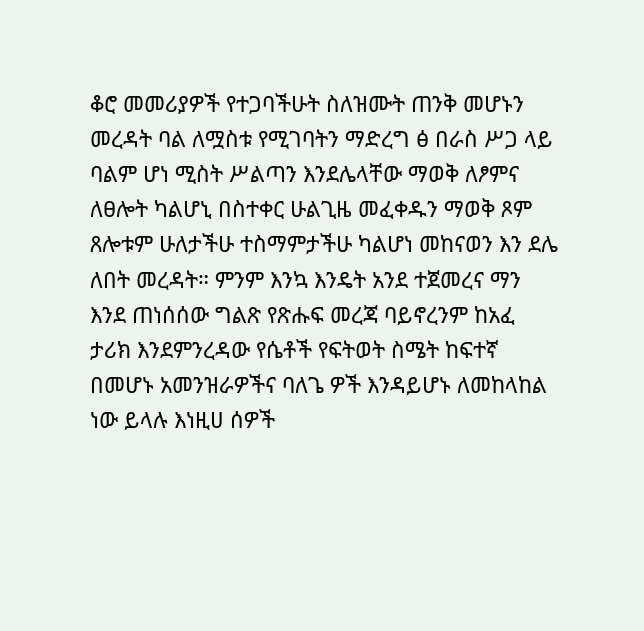ቆሮ መመሪያዎች የተጋባችሁት ስለዝሙት ጠንቅ መሆኑን መረዳት ባል ለሟስቱ የሚገባትን ማድረግ ፅ በራስ ሥጋ ላይ ባልም ሆነ ሚስት ሥልጣን እንደሌላቸው ማወቅ ለፆምና ለፀሎት ካልሆኒ በስተቀር ሁልጊዜ መፈቀዱን ማወቅ ጾም ጸሎቱም ሁለታችሁ ተስማምታችሁ ካልሆነ መከናወን እን ደሌ ለበት መረዳት። ምንም እንኳ እንዴት አንደ ተጀመረና ማን እንደ ጠነሰሰው ግልጽ የጽሑፍ መረጃ ባይኖረንም ከአፈ ታሪክ እንደምንረዳው የሴቶች የፍትወት ስሜት ከፍተኛ በመሆኑ አመንዝራዎችና ባለጌ ዎች እንዳይሆኑ ለመከላከል ነው ይላሉ እነዚሀ ሰዎች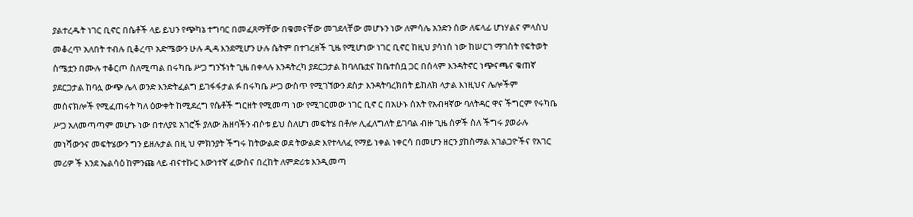ያልተረዱት ነገር ቢኖር በሴቶች ላይ ይህን የጭካኔ ተግባር በመፈጸማቸው በቁመናቸው መገደላቸው መሆኑን ነው ለምሳሌ አንድን ሰው ለፍላፊ ሆነሃልና ምላስህ መቆረጥ አለበት ተብሉ ቢቆረጥ አድሜውን ሁሉ ዲዳ እንደሚሆን ሁሉ ሴትም በተገረዘች ጊዜ የሚሆነው ነገር ቢኖር ከዚህ ያሳነሰ ነው ከሠርገ ማገስት የፍትወት ስሜቷን በሙሉ ተቆርጦ ስለሚጣል በሩካቤ ሥጋ ግንኙነት ጊዜ በቀላሉ እንዳትረካ ያደርጋታል ከባለቤቷና ከቤተሰቧ ጋር በሰላም እንዳትኖር ነጭናጫና ቁጠኛ ያደርጋታል ከባሏ ውጭ ሌላ ወንድ እንድትፈልግ ይገፋፋታል ፉ በሩካቤ ሥጋ ውስጥ የሚገኘውን ደስታ እንዳትባረክበት ይከለክ ላታል እነዚህና ሌሎችም መሰናክሎች የሚፈጠሩት ካለ ዕውቀት ከሚደረግ የሴቶች ግርዘት የሚመጣ ነው የሚገርመው ነገር ቢኖ ር በአሁኑ ሰአት የአብዛኛው ባለትዳር ዋና ችግርም የሩካቤ ሥጋ አለመጣጣም መሆኑ ነው በተለያዩ አገሮች ያለው ሕዘባችን ብሶቱ ይህ ስለሆነ መፍትሄ በቶሎ ሊፈለግለት ይገባል ብዙ ጊዜ ሰዎች ስለ ችግሩ ያወራሉ መነሻውንና መፍትሄውን ግን ይዘሉታል በዚ ህ ምክንያት ችግሩ ከትውልድ ወደ ትውልድ እየተላለፈ የማይ ነቀል ነቀርሳ በመሆን ዘርን ያከስማል አገልጋዮችና የአገር መሪዎ ች እንደ ኤልሳዕ ከምንጩ ላይ ብናተኩር እውነተኛ ፈውስና በረከት ለምድሪቱ እንዲመጣ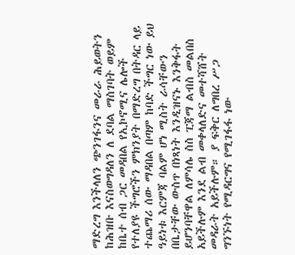ማድረግ እንችላለን ጭንገፋንና መራራ ሕይወትን ከሕዝቡ እናስወግዳለን ለ ደባል ማስገባት ወይም ከቤተ ሰብ ጋር መዳበል የኢኮኖሚና ሌሎች የተለያዩ ችግሮችን ምክንያት በማድረግ በትዳር ላይ ተጨማሪ ሰው ማዳበል በጣም ከባድ ችግር ነው ይህ ዓይነቱ እርምጃ ባልም ሆነ ሚስት ራሳቸውን በቤታቸው ውስጥ በነጻነት እንዲዝናኑ እንቅፋት ይሆንባቸዋል ለምሳሌ ስስ ፒጃማ ልብስ መልበስ አይችሉም እንደ ልብ መቀላለድና መተሻሸት መዳራት አይችሉም። ያ ፍቅር ለግበረ ሥጋ ግንኙነት የሚዳርግና የሚገፋፋ ነው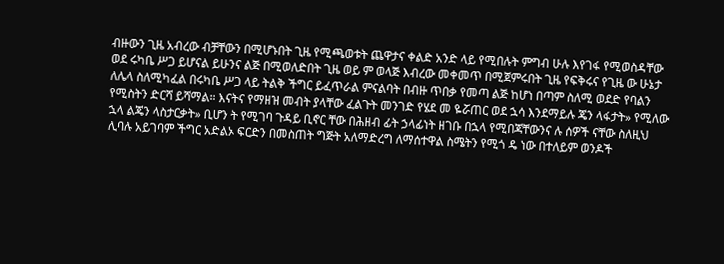ብዙውን ጊዜ አብረው ብቻቸውን በሚሆኑበት ጊዜ የሚጫወቱት ጨዋታና ቀልድ አንድ ላይ የሚበሉት ምግብ ሁሉ እየገፋ የሚወስዳቸው ወደ ሩካቤ ሥጋ ይሆናል ይሁንና ልጅ በሚወለድበት ጊዜ ወይ ም ወላጅ እብረው መቀመጥ በሚጀምሩበት ጊዜ የፍቅሩና የጊዜ ው ሁኔታ ለሌላ ስለሚካፈል በሩካቤ ሥጋ ላይ ትልቅ ችግር ይፈጥራል ምናልባት በብዙ ጥበቃ የመጣ ልጅ ከሆነ በጣም ስለሚ ወደድ የባልን የሚስትን ድርሻ ይሻማል። እናትና የማዘዝ መብት ያላቸው ፈልጉት መንገድ የሄደ መ ዬሯጠር ወደ ኋሳ እንደማይሉ ጄን ላፋታት» የሚለው ኋላ ልጄን ላስታርቃት» ቢሆን ት የሚገባ ጉዳይ ቢኖር ቸው በሕዘብ ፊት ኃላፊነት ዘገቡ በኋላ የሚበጃቸውንና ሉ ሰዎች ናቸው ስለዚህ ሊባሉ አይገባም ችግር አድልኦ ፍርድን በመስጠት ግጅት አለማድረግ ለማሰተዋል ስሜትን የሚጎ ዴ ነው በተለይም ወንዶች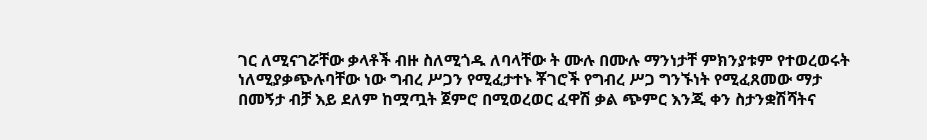ገር ለሚናገሯቸው ቃላቶች ብዙ ስለሚጎዱ ለባላቸው ት ሙሉ በሙሉ ማንነታቸ ምክንያቱም የተወረወሩት ነለሚያቃጭሉባቸው ነው ግብረ ሥጋን የሚፈታተኑ ቾገሮች የግብረ ሥጋ ግንኙነት የሚፈጸመው ማታ በመኝታ ብቻ እይ ደለም ከሟጧት ጀምሮ በሚወረወር ፈዋሽ ቃል ጭምር እንጂ ቀን ስታንቋሽሻትና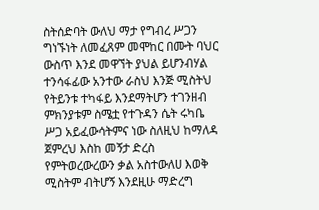ስትሰድባት ውለህ ማታ የግብረ ሥጋን ግነኙነት ለመፈጸም መሞከር በሙት ባህር ውስጥ እንደ መዋኘት ያህል ይሆንብሃል ተንሳፋፊው አንተው ራስህ እንጅ ሚስትህ የትይንቱ ተካፋይ እንደማትሆን ተገንዘብ ምክንያቱም ስሜቷ የተጉዳን ሴት ሩካቤ ሥጋ አይፈውሳትምና ነው ስለዚህ ከማለዳ ጀምረህ እስከ መኝታ ድረስ የምትወረውረውን ቃል አስተውለሀ እወቅ ሚስትም ብትሆኝ እንደዚሁ ማድረግ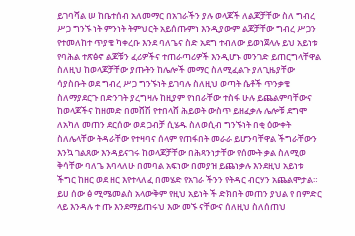ይገባሻል ሠ ከቤተሰብ አለመማር በአገራችን ያሉ ወላጆች ለልጆቻቸው ስለ ግብረ ሥጋ ግንኙ ነት ምንነት ትምህርት አይሰጡምነ እንዲያውም ልጆቻቸው ግብረ ሥጋን የተመለከተ ጥያቄ ካቀረቡ እንደ ባለጌና ስድ አደግ ተብለው ይወነጀላሉ ይህ አይነቱ የባሕል ተጽፅኖ ልጆቹን ፈሪዎችና ተጠራጣሪዎች እንዲሆኑ መንገድ ይጠርግላቸዋል ስለዚህ ከወላጆቻቸው ያጡትን ከሌሎች መማር ስለሚፈልጉ ያለጊዜያቸው ሳያስቡት ወደ ግብረ ሥጋ ግንኙነት ይገባሉ ስለዚህ ወጣት ሴቶች ጥንቃቄ ስለማያደርጉ በድንገት ያረግዛሉ ከዚያም የነበራቸው ተስፋ ሁሉ ይጨልምባቸውና ከወላጆችና ከዘመድ በመሸሽ የተበላሸ ሕይወት ውስጥ ይዘፈቃሉ ሌሎቹ ደግሞ ለአካለ መጠን ደርሰው ወደ ጋብቻ ሲሄዱ ስለወሲብ ግንኙነት በቂ ዕውቀት ስለሌላቸው ትዳራቸው የተዛባና ሰላም የጠፋበት መራራ ይሆንባቸዋል ችግራቸውን እንኳ ገልጸው እንዳይናገሩ ከወላጆቻቸው በሕጻንነታቸው የሰሙት ቃል ስለሚወ ቅሳቸው ባለጌ እባላለሁ በመባል አፍነው በመያዝ ይጨነቃሉ እንደዚህ አይነቱ ችግር ከዘር ወደ ዘር እየተላለፈ በመሄድ የአገራ ችንን የትዳር ብርሃን አጨልሞታል። ይሀ ሰው ፅ ሚሜመልስ አላውቅም የዚህ አይነት ች ድክበት መጠን ያህል የ በምድር ላይ እንዳሉ ተ ጡ እንደማይጠሩህ እው መኙ ናቸውና ሰለዚህ ስለሰጠህ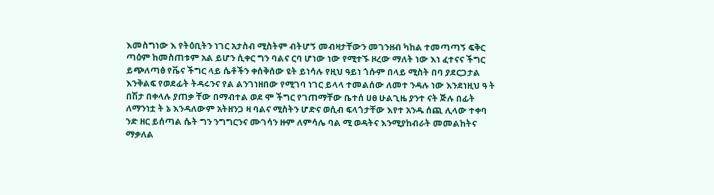እመስግነው እ የትዕቢትን ነገር አታስብ ሚስትም ብትሆኝ መብዛታቸውን መገንዘብ ካከል ተመጣጣኝ ፍቅር ጣዕም ከመስጠቱም አል ይሆን ሲቀር ግን ባልና ርባ ሆነው ነው የሚተኙ ዞረው ማለት ነው እነ ፈተናና ችግር ይጭለጣፅ የቬና ችግር ላይ ሴቶችን ቀሰቅሰው ዩት ይነሳሉ የዚህ ዓይነ ጎሱም በላይ ሚስት በባ ያደርጋታል እንቅልፍ የወደፊት ትዳሩንና የል ልንገነዘበው የሚገባ ነገር ይላላ ተመልሰው ለመተ ንዳሉ ነው እንደነዚህ ዓ ት በሽታ በቀላሉ ያጠቃ ቸው በማብተል ወደ ሞ ችግር የገጠማቸው ቤተሰ ሀፀ ሁልጊዜ ያንተ ናት ጅሉ በፊት ለማንነቷ ት ኔ እንዳለውም አትዘንጋ ዛ ባልና ሚስትን ሆድና ወሲብ ፍላጎታቸው እየተ አንዱ ሰጪ ሊላው ተቀባ ንድ ዘር ይሰጣል ሴት ግን ንግግርንና ሙገሳን ዙም ለምሳሌ ባል ሚ ወዳትና እንሚያከብራት መመልከትና ማቃለል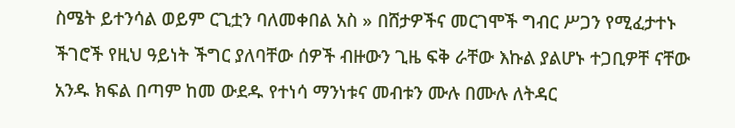ስሜት ይተንሳል ወይም ርጊቷን ባለመቀበል አስ » በሸታዎችና መርገሞች ግብር ሥጋን የሚፈታተኑ ችገሮች የዚህ ዓይነት ችግር ያለባቸው ሰዎች ብዙውን ጊዜ ፍቅ ራቸው እኩል ያልሆኑ ተጋቢዎቸ ናቸው አንዱ ክፍል በጣም ከመ ውደዱ የተነሳ ማንነቱና መብቱን ሙሉ በሙሉ ለትዳር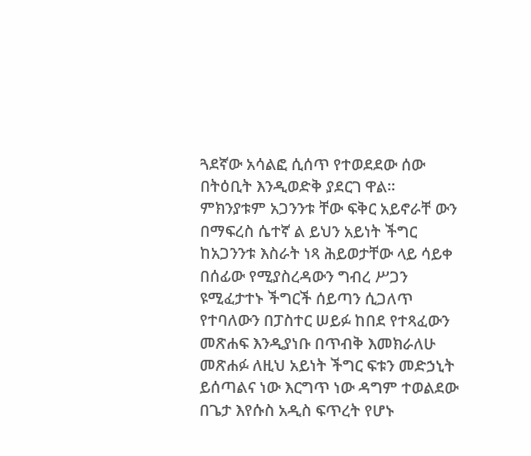ጓደኛው አሳልፎ ሲሰጥ የተወደደው ሰው በትዕቢት እንዲወድቅ ያደርገ ዋል። ምክንያቱም አጋንንቱ ቸው ፍቅር አይኖራቸ ውን በማፍረስ ሴተኛ ል ይህን አይነት ችግር ከአጋንንቱ እስራት ነጻ ሕይወታቸው ላይ ሳይቀ በሰፊው የሚያስረዳውን ግብረ ሥጋን ዩሚፈታተኑ ችግርች ሰይጣን ሲጋለጥ የተባለውን በፓስተር ሠይፉ ከበደ የተጻፈውን መጽሐፍ እንዲያነቡ በጥብቅ እመክራለሁ መጽሐፉ ለዚህ አይነት ችግር ፍቱን መድኃኒት ይሰጣልና ነው እርግጥ ነው ዳግም ተወልደው በጌታ እየሱስ አዲስ ፍጥረት የሆኑ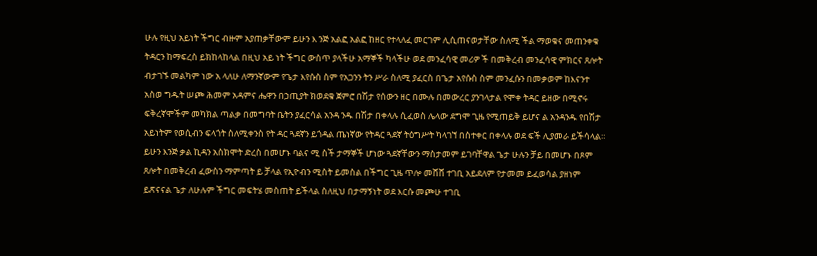ሁሉ የዚህ አይነት ችግር ብዙም አያጠቃቸውም ይሁን እ ንጅ አልፎ አልፎ ከዘር የተላለፈ መርገም ሊሲጠናወታቸው ስለሚ ችል ማወቁና መጠንቀቁ ትዳርን ከማፍረስ ይክከላከላል በዚህ አይ ነት ችግር ውስጥ ያላችሁ አማኞች ካላችሁ ወደ መንፈሳዊ መሪዎ ች በመቅረብ መንፈሳዊ ምክርና ጸሎት ብታገኙ መልካም ነው አ ላለሁ ለማንኛውም የጌታ እየሱስ ስም የአጋንን ትን ሥራ ስለሚ ያፈርስ በጌታ አየሱስ ስም መንፈሱን በመቃወም ከእናንተ አስወ ግዱት ሠጮ ሕመም አዳምና ሔዋን በኃጢያት ክወደቁ ጀምሮ በሽታ የሰውን ዘር በሙሉ በመውረር ያንገላታል የሞቀ ትዳር ይዘው በሚኖሩ ፍቅረኛሞችም መካክል ጣልቃ በመግባት ቤትን ያፈርሳል አንዳ ንዱ በሽታ በቀላሉ ሲፈወስ ሌላው ደግሞ ጊዜ የሚጠይቅ ይሆና ል አንዳንዱ የበሽታ አይነትም የወሲብን ፍላጎት ስለሚቀንስ የት ዳር ጓደኛን ይጎዳል ጤነኛው የትዳር ጓደኛ ትዕግሥት ካላገኘ በስተቀር በቀላሉ ወደ ፍች ሊያመራ ይችሳላል። ይሁን እንጅ ቃል ኪዳን አስክሞት ድረስ በመሆኑ ባልና ሚ ስች ታማኞች ሆነው ጓደኛቸውን ማስታመም ይገባቸዋል ጌታ ሁሉን ቻይ በመሆኑ በጾም ጸሎት በመቅረብ ፈውስን ማምጣት ይ ቻላል የኢዮብን ሚስት ይመስል በችግር ጊዜ ጥሎ መሸሸ ተገቢ አይደለም የታመመ ይፈወሳል ያዘነም ይጽናናል ጌታ ለሁሉም ችግር መፍትሄ መስጠት ይችላል ስለዚህ በታማኝነት ወደ እርሱ መጮሁ ተገቢ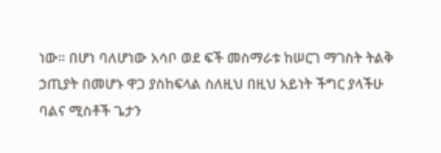ነው። በሆነ ባለሆነው አሳቦ ወደ ፍች መስማራቱ ከሠርገ ማገስት ትልቅ ኃጢያት በመሆኑ ዋጋ ያስከፍላል ስለዚህ በዚህ አይነት ችግር ያላችሁ ባልና ሚስቶች ጌታን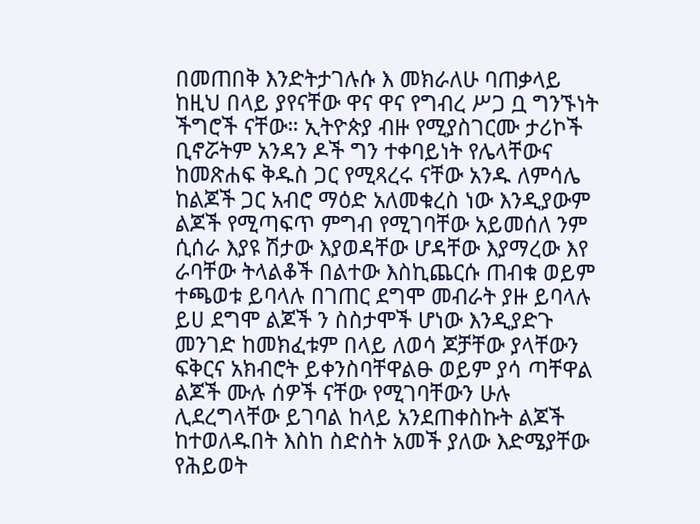በመጠበቅ እንድትታገሉሱ እ መክራለሁ ባጠቃላይ ከዚህ በላይ ያየናቸው ዋና ዋና የግብረ ሥጋ ቧ ግንኙነት ችግሮች ናቸው። ኢትዮጵያ ብዙ የሚያስገርሙ ታሪኮች ቢኖሯትም አንዳን ዶች ግን ተቀባይነት የሌላቸውና ከመጽሐፍ ቅዱስ ጋር የሚጻረሩ ናቸው አንዱ ለምሳሌ ከልጆች ጋር አብሮ ማዕድ አለመቁረስ ነው እንዲያውም ልጆች የሚጣፍጥ ምግብ የሚገባቸው አይመሰለ ንም ሲሰራ እያዩ ሽታው እያወዳቸው ሆዳቸው እያማረው እየ ራባቸው ትላልቆች በልተው እስኪጨርሱ ጠብቁ ወይም ተጫወቱ ይባላሉ በገጠር ደግሞ መብራት ያዙ ይባላሉ ይሀ ደግሞ ልጆች ን ስስታሞች ሆነው እንዲያድጉ መንገድ ከመክፈቱም በላይ ለወሳ ጆቻቸው ያላቸውን ፍቅርና አክብሮት ይቀንስባቸዋልፁ ወይም ያሳ ጣቸዋል ልጆች ሙሉ ሰዎች ናቸው የሚገባቸውን ሁሉ ሊደረግላቸው ይገባል ከላይ አንደጠቀስኩት ልጆች ከተወለዱበት እስከ ስድስት አመች ያለው እድሜያቸው የሕይወት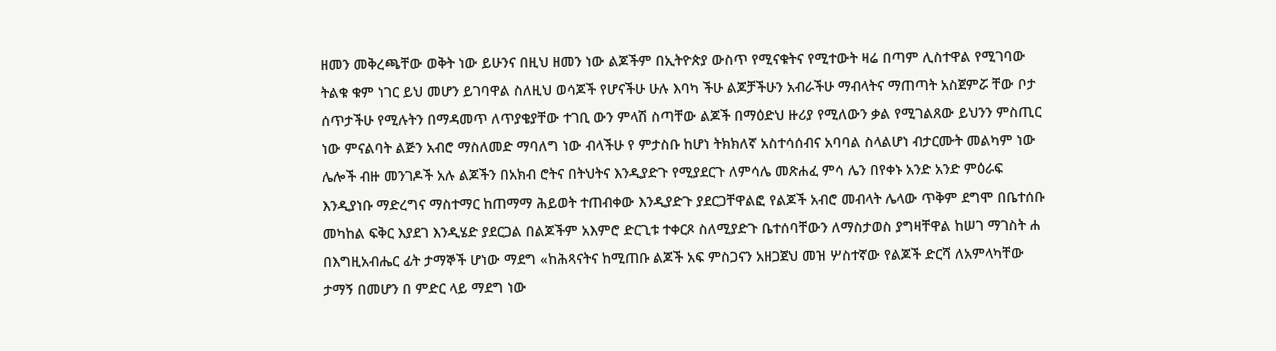ዘመን መቅረጫቸው ወቅት ነው ይሁንና በዚህ ዘመን ነው ልጆችም በኢትዮጵያ ውስጥ የሚናቁትና የሚተውት ዛሬ በጣም ሊስተዋል የሚገባው ትልቁ ቁም ነገር ይህ መሆን ይገባዋል ስለዚህ ወሳጆች የሆናችሁ ሁሉ እባካ ችሁ ልጆቻችሁን አብራችሁ ማብላትና ማጠጣት አስጀምሯ ቸው ቦታ ሰጥታችሁ የሚሉትን በማዳመጥ ለጥያቄያቸው ተገቢ ውን ምላሽ ስጣቸው ልጆች በማዕድህ ዙሪያ የሚለውን ቃል የሚገልጸው ይህንን ምስጢር ነው ምናልባት ልጅን አብሮ ማስለመድ ማባለግ ነው ብላችሁ የ ምታስቡ ከሆነ ትክክለኛ አስተሳሰብና አባባል ስላልሆነ ብታርሙት መልካም ነው ሌሎች ብዙ መንገዶች አሉ ልጆችን በአክብ ሮትና በትህትና እንዲያድጉ የሚያደርጉ ለምሳሌ መጽሐፈ ምሳ ሌን በየቀኑ አንድ አንድ ምዕራፍ እንዲያነቡ ማድረግና ማስተማር ከጠማማ ሕይወት ተጠብቀው እንዲያድጉ ያደርጋቸዋልፎ የልጆች አብሮ መብላት ሌላው ጥቅም ደግሞ በቤተሰቡ መካከል ፍቅር እያደገ እንዲሄድ ያደርጋል በልጆችም አእምሮ ድርጊቱ ተቀርጾ ስለሚያድጉ ቤተሰባቸውን ለማስታወስ ያግዛቸዋል ከሠገ ማገስት ሐ በእግዚአብሔር ፊት ታማኞች ሆነው ማደግ «ከሕጻናትና ከሚጠቡ ልጆች አፍ ምስጋናን አዘጋጀህ መዝ ሦስተኛው የልጆች ድርሻ ለአምላካቸው ታማኝ በመሆን በ ምድር ላይ ማደግ ነው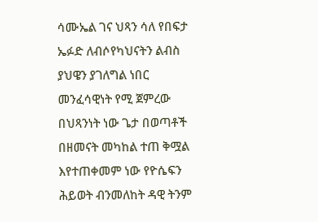ሳሙኤል ገና ህጻን ሳለ የበፍታ ኤፉድ ለብሶየካህናትን ልብስ ያህዌን ያገለግል ነበር መንፈሳዊነት የሚ ጀምረው በህጻንነት ነው ጌታ በወጣቶች በዘመናት መካከል ተጠ ቅሟል እየተጠቀመም ነው የዮሴፍን ሕይወት ብንመለከት ዳዊ ትንም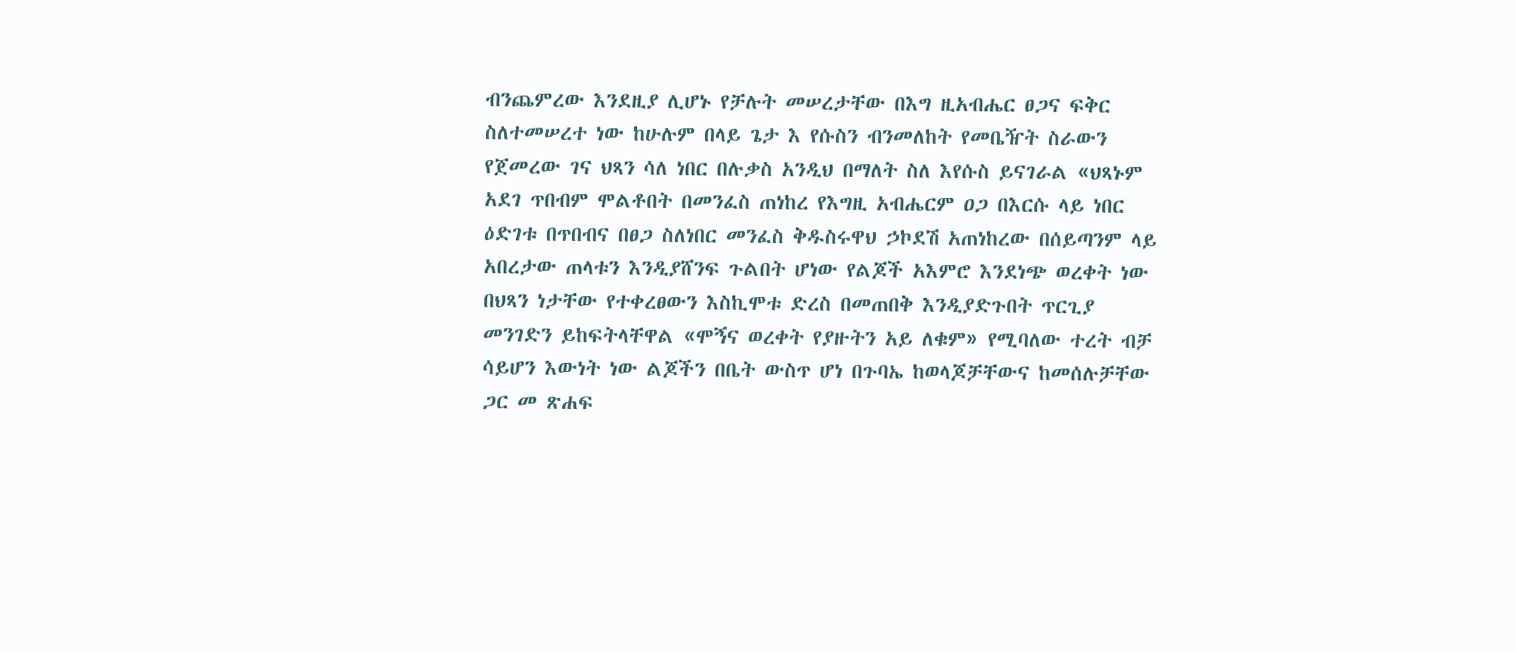ብንጨምረው እንደዚያ ሊሆኑ የቻሉት መሠረታቸው በእግ ዚአብሔር ፀጋና ፍቅር ስለተመሠረተ ነው ከሁሉም በላይ ጌታ እ የሱስን ብንመለከት የመቤዥት ስራውን የጀመረው ገና ህጻን ሳለ ነበር በሉቃስ አንዲህ በማለት ስለ እየሱስ ይናገራል «ህጻኑም አደገ ጥበብም ሞልቶበት በመንፈስ ጠነከረ የእግዚ አብሔርም ዐጋ በእርሱ ላይ ነበር ዕድገቱ በጥበብና በፀጋ ስለነበር መንፈስ ቅዱስሩዋህ ኃኮደሽ አጠነከረው በሰይጣንም ላይ አበረታው ጠላቱን እንዲያሸንፍ ጉልበት ሆነው የልጆች አእምሮ እንደነጭ ወረቀት ነው በህጻን ነታቸው የተቀረፀውን እስኪሞቱ ድረስ በመጠበቅ እንዲያድጉበት ጥርጊያ መንገድን ይከፍትላቸዋል «ሞኝና ወረቀት የያዙትን አይ ለቁም» የሚባለው ተረት ብቻ ሳይሆን እውነት ነው ልጆችን በቤት ውስጥ ሆነ በጉባኤ ከወላጆቻቸውና ከመሰሉቻቸው ጋር መ ጽሐፍ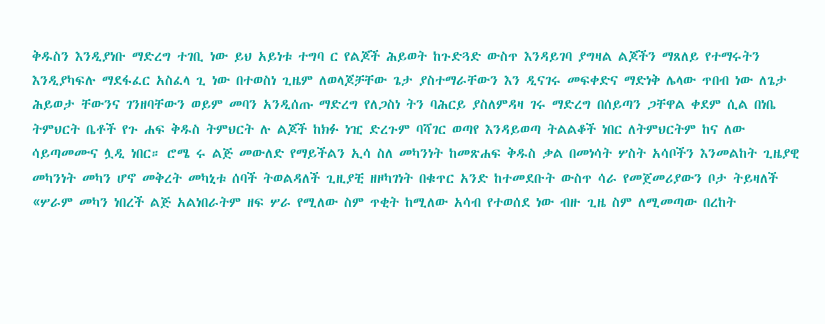ቅዱስን እንዲያነቡ ማድረግ ተገቢ ነው ይህ አይነቱ ተግባ ር የልጆች ሕይወት ከጉድጓድ ውስጥ እንዳይገባ ያግዛል ልጆችን ማጸለይ የተማሩትን እንዲያካፍሉ ማደፋፈር አስፈላ ጊ ነው በተወስነ ጊዜም ለወላጆቻቸው ጌታ ያስተማራቸውን እን ዲናገሩ መፍቀድና ማድነቅ ሌላው ጥበብ ነው ለጌታ ሕይወታ ቸውንና ገንዘባቸውን ወይም መባን አንዲሰጡ ማድረግ የለጋስነ ትን ባሕርይ ያስለምዳዛ ገሩ ማድረግ በሰይጣን ጋቸዋል ቀደም ሲል በነቤ ትምህርት ቤቶች የጉ ሐፍ ቅዱስ ትምህርት ሉ ልጆች ከክፉ ነዢ ድረጉም ባሻገር ወጣየ እንዳይወጣ ትልልቆች ነበር ለትምህርትም ከና ለው ሳይጣመሙና ሏዲ ነበር። ሮሜ ሩ ልጅ መውለድ የማይችልን ኢሳ ስለ መካንነት ከመጽሐፍ ቅዱስ ቃል በመነሳት ሦስት አሳቦችን እንመልከት ጊዜያዊ መካንነት መካን ሆኖ መቅረት መካኒቱ ሰባች ትወልዳለች ጊዚያቺ ዘዞካገነት በቁጥር አንድ ከተመደቡት ውስጥ ሳራ የመጀመሪያውን ቦታ ትይዛለች «ሦራም መካን ነበረች ልጅ አልነበራትም ዘፍ ሦራ የሚለው ስም ጥቂት ከሚለው አሳብ የተወሰደ ነው ብዙ ጊዜ ስም ለሚመጣው በረከት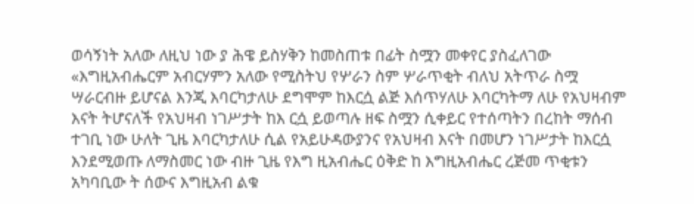ወሳኝነት አለው ለዚህ ነው ያ ሕዌ ይስሃቅን ከመስጠቱ በፊት ስሟን መቀየር ያስፈለገው «እግዚአብሔርም አብርሃምን አለው የሚስትህ የሦራን ስም ሦራጥቂት ብለህ አትጥራ ስሟ ሣራርብዙ ይሆናል እንጂ እባርካታለሁ ደግሞም ከእርሷ ልጅ እሰጥሃለሁ እባርካትማ ለሁ የአህዛብም እናት ትሆናለች የአህዛብ ነገሥታት ከእ ርሷ ይወጣሉ ዘፍ ስሟን ሲቀይር የተሰጣትን በረከት ማሰብ ተገቢ ነው ሁለት ጊዜ እባርካታለሁ ሲል የአይሁዳውያንና የአህዛብ እናት በመሆን ነገሥታት ከእርሷ እንደሚወጡ ለማስመር ነው ብዙ ጊዜ የእግ ዚአብሔር ዕቅድ ከ እግዚአብሔር ረጅመ ጥቂቱን አካባቢው ት ሰውና እግዚአብ ልቁ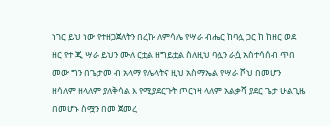ነገር ይህ ነው የተዘጋጀለትን በረኩ ለምሳሌ የሣራ ብሔር ከባሏ ጋር ከ ከዘር ወደ ዘር የተ ጂ ሣራ ይህን ሙለ ርቷል ዘግይቷል ስለዚህ ባሏን ራሷ አስተሳሰብ ጥበ መው ግን በጌታመ ብ አላማ የሌላትና ዚህ አስማኤል የሣራ ሾህ በመሆን ዘሳለም ዘላለም ያለቅሳል እ የሚያደርጉት ጦርነዛ ላለም አልቃሻ ያደር ጌታ ሁልጊዜ በመሆኑ ስሟን በመ ጀመረ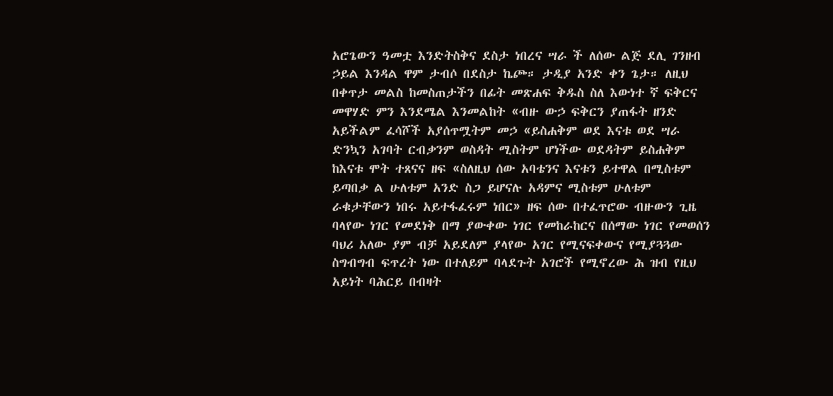አሮጌውን ዓመቷ እንድትስቅና ደስታ ነበረና ሣራ ች ለሰው ልጅ ደሊ ገንዘብ ኃይል እንዳል ዋም ታብሶ በደስታ ኬጮ። ታዲያ አንድ ቀን ጌታ። ለዚህ በቀጥታ መልስ ከመስጠታችን በፊት መጽሐፍ ቅዱስ ስለ እውነተ ኛ ፍቅርና መዋሃድ ምን እንደሜል እንመልከት «ብዙ ውኃ ፍቅርን ያጠፋት ዘንድ አይችልም ፈሳሾች አያሰጥሟትም መኃ «ይስሐቅም ወደ እናቱ ወደ ሣራ ድንኳን አገባት ርብቃንም ወስዳት ሚስትም ሆነችው ወደዳትም ይስሐቅም ከእናቱ ሞት ተጸናና ዘፍ «ስለዚህ ሰው አባቴንና እናቱን ይተዋል በሚስቱም ይጣበቃ ል ሁለቱም አንድ ስጋ ይሆናሉ አዳምና ሚስቱም ሁለቱም ራቁታቸውን ነበሩ አይተፋፈሩም ነበር» ዘፍ ሰው በተፈጥሮው ብዙውን ጊዜ ባላየው ነገር የመደነቅ በማ ያውቀው ነገር የመከራከርና በሰማው ነገር የመወሰን ባህሪ አለው ያም ብቻ አይደለም ያላየው አገር የሚናፍቀውና የሚያጓጓው ስግብግብ ፍጥረት ነው በተለይም ባላደጉት አገሮች የሚኖረው ሕ ዝብ የዚህ አይነት ባሕርይ በብዛት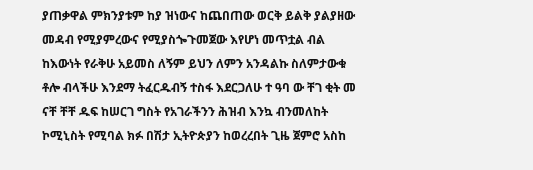ያጠቃዋል ምክንያቱም ከያ ዝነውና ከጨበጠው ወርቅ ይልቅ ያልያዘው መዳብ የሚያምረውና የሚያስጐጉመጀው እየሆነ መጥቷል ብል ከእውነት የራቅሁ አይመስ ለኝም ይህን ለምን አንዳልኩ ስለምታውቁ ቶሎ ብላችሁ እንደማ ትፈርዱብኝ ተስፋ እደርጋለሁ ተ ዓባ ው ቸገ ቂት መ ናቸ ቸቸ ዱፍ ከሠርገ ግስት የአገራችንን ሕዝብ እንኳ ብንመለከት ኮሚኒስት የሚባል ክፉ በሽታ ኢትዮጵያን ከወረረበት ጊዜ ጀምሮ አስከ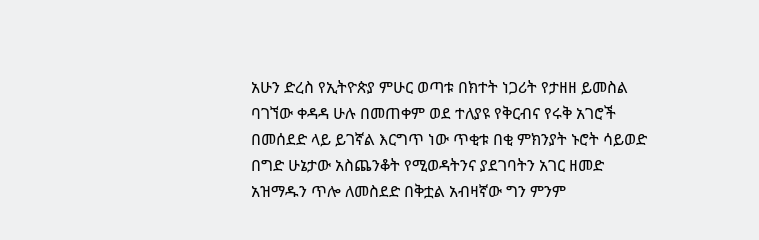አሁን ድረስ የኢትዮጵያ ምሁር ወጣቱ በክተት ነጋሪት የታዘዘ ይመስል ባገኘው ቀዳዳ ሁሉ በመጠቀም ወደ ተለያዩ የቅርብና የሩቅ አገሮች በመሰደድ ላይ ይገኛል እርግጥ ነው ጥቂቱ በቂ ምክንያት ኑሮት ሳይወድ በግድ ሁኔታው አስጨንቆት የሚወዳትንና ያደገባትን አገር ዘመድ አዝማዱን ጥሎ ለመስደድ በቅቷል አብዛኛው ግን ምንም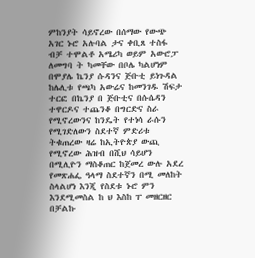ምከንያት ሳይኖረው በሰማው የውጭ አገር ኑሮ አሉባል ታና ቀቢጸ ተስፋ ብቻ ተሞልቶ አሜሪካ ወይም አውሮፓ ለመግባ ት ካመቸው በቦሌ ካልሆነም በሞያሌ ኬንያ ሱዳንና ጅቡቲ ይነጉዳል ከሌሊቱ የጫካ አውሬና ከመንገዱ ሽፍታ ተርፎ በኬንያ በ ጅቡቲና በሱሴዳን ተዋርዶና ተጨንቆ በግርድና ስራ የሚኖረውንና ከንዴት የተነሳ ራሱን የሚገድለውን ስደተኛ ምድሪቱ ትቁጠረው ዛሬ ከኢትዮጵያ ውጪ የሚኖረው ሕዝብ በሺህ ሳይሆን በሚሊዮን ማስቆጠር ከጀመረ ውሉ አደረ የመጽሐፌ ዓላማ ስደተኛን በሚ መለከት ስላልሆነ እንጂ የስደቱ ኑሮ ምን እንደሚመስል ከ ህ እስከ ፐ መዘርዘር በቻልኩ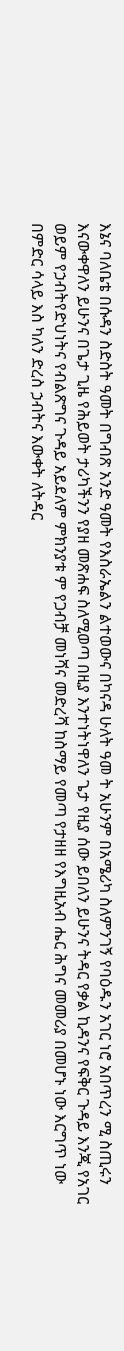እኔና ባለቤቴ በሱዳን ስድስት ዓመት በግብጽ አንድ ዓመት የእስራኤልን ልተወውና በካናዳ ሁለት ዓመ ት አሁንም በአሜሪካ ስለምንገኝ የባዕዱን አገር ነሮ አበጥረን ሚ ስጢሩን እናውቀዋለን ይሁንና በጌታ ጊዜ የሕይወት ታሪካችንን የያዘ መጽሐፍ ስለሚወጣ በዚያ እንተነትነዋለን ጌታ የዚያ ሰው ይበለን ይሁንና ትዳር የቃል ኪዳንና የፍቅር ጉዳይ እንጂ የአገር ወይም የኃብትየድህነትና የብልጽግና ጉዳይ አይደለም ምክንያቱ ም የጋብቻ መነሻና መድረሻ ከስማይ የመጣ የታዘዘ የእግዚአብ ሔር ሕግና መመሪያ በመሆኑ ነው እርግጥ ነው በምድር ሳላይ እስ ካለን ድረስ ኃብትና እውቀት ለትዳር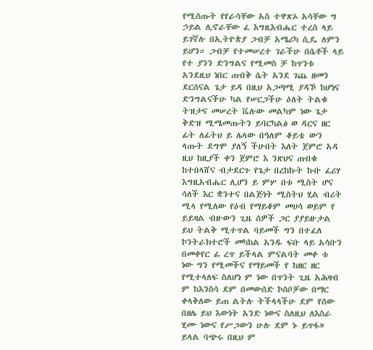የሚሰጡት የየራሳቸው አስ ተዋጽኦ አሳቸው ግ ኃይል ሊኖራቸው ፈ እግዚእብሔር ተረስ ላይ ይገኛሉ በኢትዮጵያ ጋብቻ አሜሪካ ሲዴ ለምን ይሆን። ጋብቻ የተመሠረተ ገራችሁ በሴቶች ላይ የተ ያንን ድንግልና የሚመስ ቻ ከጥንቱ አንደዚህ ነበር ጠብቅ ሴት አንደ ገጨ ዘመን ደርሰናል ጌታ ይዳ በዚህ አጋጣሚ ያዳኾ ከሆነና ድንግልናችሁ ካል የሠርጋችሁ ዕለት ትልቁ ትዝታና መሠረት ቬሉው መልካም ነው ጌታ ቅድዝ ሚሜመጡትን ይባርካልፅ ወ ዳርና ዘር ፊት ለፊትህ ይ ሌላው በዓለም ቆይቴ ውን ላጡት ደግሞ ያለኝ ችሁበት እለት ጀምሮ አዳ ዚህ ከዚያች ቀን ጀምሮ እ ንጽህና ጠብቁ ከተበላሸና ብታደርጉ የጌታ በረከኩት ኩቡ ፈሪሃ እግዚአብሔር ሊሆን ይ ምሦ በቱ ሚስት ሆና ሳለች እር ቋንተና በልጅነት ሚስትህ ሂል ብሪት ሚላ የሚለው የዕብ የማይቆም መሀሳ ወይም የ ይይዛል ብዙውን ጊዜ ሰዎች ጋር ያያይዙታል ይህ ትልቅ ሚተጥል ባይመች ግን በተፈለ ኮንትራክተሮች መካከል አንዱ ፍቡ ላይ አሳቡን በመቀየር ፊ ረጥ ይችላል ምናልባት መቀ ቱ ነው ግን የሚመችና የማይመች የ ከዘር ዘር የሚተላለፍ ስለሆነ ም ነው በጥንት ጊዜ አሕዛብ ም ከእንስሳ ደም በመውሰድ ኮሰቦቻው በማር ቀላቅለው ይጠ ልትሉ ትችላላችሁ ደም የሰው በዘሌ ይህ እውነት አንድ ነውና ስለዚህ ለእስራ ሂሙ ነውና የሥጋውን ሁሉ ደም ኑ ይጥፋ» ይላል ባጭሩ በዚህ ም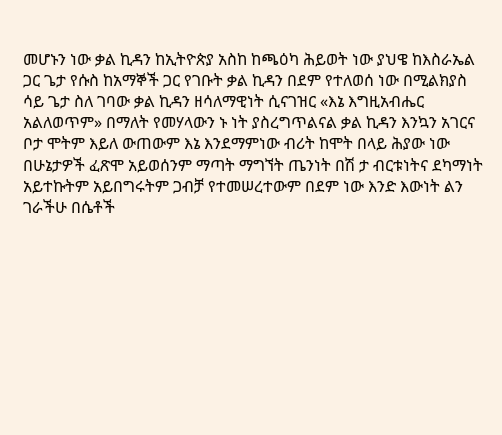መሆኑን ነው ቃል ኪዳን ከኢትዮጵያ አስከ ከጫዕካ ሕይወት ነው ያህዌ ከእስራኤል ጋር ጌታ የሱስ ከአማኞች ጋር የገቡት ቃል ኪዳን በደም የተለወሰ ነው በሚልክያስ ሳይ ጌታ ስለ ገባው ቃል ኪዳን ዘሳለማዊነት ሲናገዝር «እኔ እግዚአብሔር አልለወጥም» በማለት የመሃላውን ኑ ነት ያስረግጥልናል ቃል ኪዳን እንኳን አገርና ቦታ ሞትም እይለ ውጠውም እኔ እንደማምነው ብሪት ከሞት በላይ ሕያው ነው በሁኔታዎች ፈጽሞ አይወሰንም ማጣት ማግኘት ጤንነት በሽ ታ ብርቱነትና ደካማነት አይተኩትም አይበግሩትም ጋብቻ የተመሠረተውም በደም ነው እንድ እውነት ልን ገራችሁ በሴቶች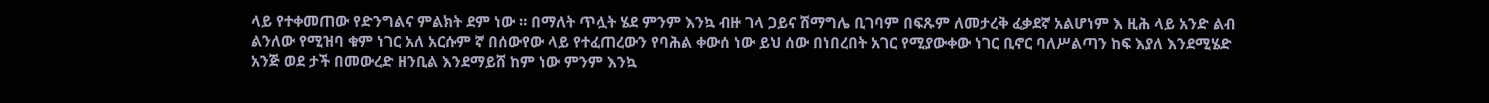ላይ የተቀመጠው የድንግልና ምልክት ደም ነው ። በማለት ጥሏት ሄደ ምንም እንኳ ብዙ ገላ ጋይና ሽማግሌ ቢገባም በፍጹም ለመታረቅ ፈቃደኛ አልሆነም እ ዚሕ ላይ አንድ ልብ ልንለው የሚዝባ ቁም ነገር አለ አርሱም ኛ በሰውየው ላይ የተፈጠረውን የባሕል ቀውሰ ነው ይህ ሰው በነበረበት አገር የሚያውቀው ነገር ቢኖር ባለሥልጣን ከፍ እያለ እንደሚሄድ አንጅ ወደ ታች በመውረድ ዘንቢል እንደማይሸ ከም ነው ምንም እንኳ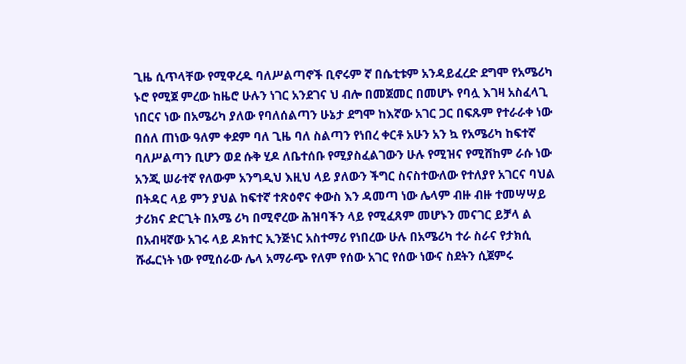ጊዜ ሲጥላቸው የሚዋረዱ ባለሥልጣኖች ቢኖሩም ኛ በሴቲቱም አንዳይፈረድ ደግሞ የአሜሪካ ኑሮ የሚጀ ምረው ከዜሮ ሁሉን ነገር አንደገና ህ ብሎ በመጀመር በመሆኑ የባሏ እገዛ አስፈላጊ ነበርና ነው በአሜሪካ ያለው የባለሰልጣን ሁኔታ ደግሞ ከእኛው አገር ጋር በፍጹም የተራራቀ ነው በሰለ ጠነው ዓለም ቀደም ባለ ጊዜ ባለ ስልጣን የነበረ ቀርቶ አሁን አን ኳ የአሜሪካ ከፍተኛ ባለሥልጣን ቢሆን ወደ ሱቅ ሂዶ ለቤተሰቡ የሚያስፈልገውን ሁሉ የሚዝና የሚሸከም ራሱ ነው አንጂ ሠራተኛ የለውም አንግዲህ እዚህ ላይ ያለውን ችግር ስናስተውለው የተለያየ አገርና ባህል በትዳር ላይ ምን ያህል ከፍተኛ ተጽዕኖና ቀውስ እን ዳመጣ ነው ሌላም ብዙ ብዙ ተመሣሣይ ታሪክና ድርጊት በአሜ ሪካ በሚኖረው ሕዝባችን ላይ የሚፈጸም መሆኑን መናገር ይቻላ ል በአብዛኛው አገሩ ላይ ዶክተር ኢንጅነር አስተማሪ የነበረው ሁሉ በአሜሪካ ተራ ስራና የታክሲ ሹፌርነት ነው የሚሰራው ሌላ አማራጭ የለም የሰው አገር የሰው ነውና ስደትን ሲጀምሩ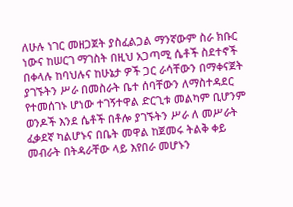ለሁሉ ነገር መዘጋጀት ያስፈልጋል ማንኛውም ስራ ክቡር ነውና ከሠርገ ማገስት በዚህ አጋጣሚ ሴቶች ስደተኖች በቀላሉ ከባህሉና ከሁኔታ ዎች ጋር ራሳቸውን በማቀናጀት ያገኙትን ሥራ በመስራት ቤተ ሰባቸውን ለማስተዳደር የተመሰገኑ ሆነው ተገኝተዋል ድርጊቱ መልካም ቢሆንም ወንዶች እንደ ሴቶች በቶሎ ያገኙትን ሥራ ለ መሥራት ፈቃደኛ ካልሆኑና በቤት መዋል ከጀመሩ ትልቅ ቀይ መብራት በትዳራቸው ላይ እየበራ መሆኑን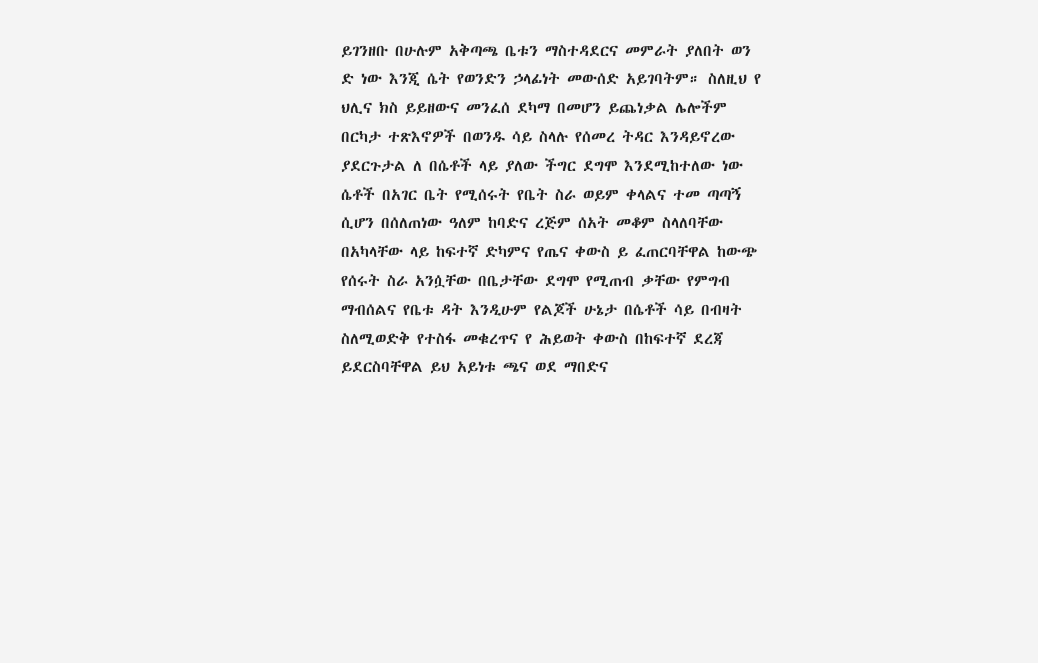ይገንዘቡ በሁሉም አቅጣጫ ቤቱን ማስተዳደርና መምራት ያለበት ወን ድ ነው እንጂ ሴት የወንድን ኃላፊነት መውሰድ አይገባትም። ስለዚህ የ ህሊና ክስ ይይዘውና መንፈሰ ደካማ በመሆን ይጨነቃል ሌሎችም በርካታ ተጽእኖዎች በወንዱ ሳይ ስላሉ የሰመረ ትዳር እንዳይኖረው ያደርጉታል ለ በሴቶች ላይ ያለው ችግር ደግሞ እንደሚከተለው ነው ሴቶች በአገር ቤት የሚሰሩት የቤት ስራ ወይም ቀላልና ተመ ጣጣኝ ሲሆን በሰለጠነው ዓለም ከባድና ረጅም ሰአት መቆም ስላለባቸው በአካላቸው ላይ ከፍተኛ ድካምና የጤና ቀውስ ይ ፈጠርባቸዋል ከውጭ የሰሩት ስራ አንሷቸው በቤታቸው ደግሞ የሚጠብ ቃቸው የምግብ ማብሰልና የቤቱ ዳት እንዲሁም የልጆች ሁኔታ በሴቶች ሳይ በብዛት ስለሚወድቅ የተስፋ መቁረጥና የ ሕይወት ቀውስ በከፍተኛ ደረጃ ይደርስባቸዋል ይህ አይነቱ ጫና ወደ ማበድና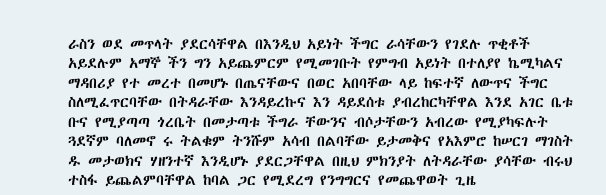ራስን ወደ መጥላት ያደርሳቸዋል በእንዲህ አይነት ችግር ራሳቸውን የገደሉ ጥቂቶች አይደሉም አማኞ ችን ግን አይጨምርም የሚመገቡት የምግብ አይነት በተለያየ ኬሚካልና ማዳበሪያ የተ መረተ በመሆኑ በጤናቸውና በወር አበባቸው ላይ ከፍተኛ ለውጥና ችግር ስለሚፈጥርባቸው በትዳራቸው እንዳይረኩና እን ዳይደሰቱ ያብረከርካቸዋል እንደ አገር ቤቱ ቡና የሚያጣጣ ጎረቤት በመታጣቱ ችግራ ቸውንና ብሶታቸውን አብረው የሚያካፍሉት ጓደኛም ባለመኖ ሩ ትልቁም ትንሹም አሳብ በልባቸው ይታመቅና የአእምሮ ከሠርገ ማገስት ዱ መታወክና ሃዘንተኛ እንዲሆኑ ያደርጋቸዋል በዚህ ምክንያት ለትዳራቸው ያሳቸው ብሩህ ተስፋ ይጨልምባቸዋል ከባል ጋር የሚደረግ የንግግርና የመጨዋወት ጊዜ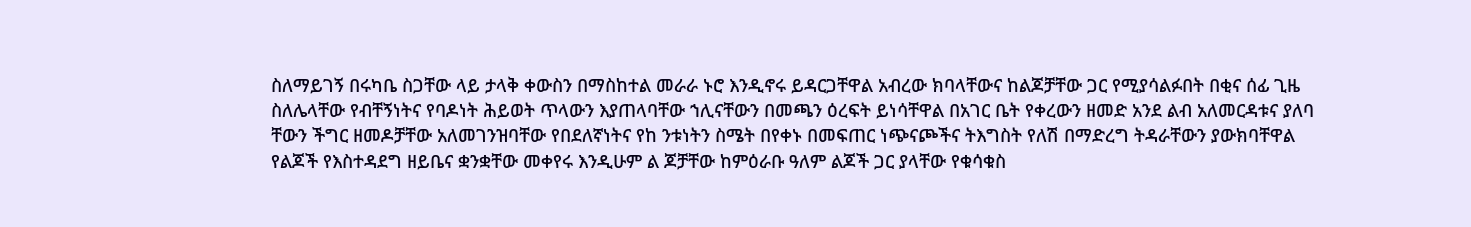ስለማይገኝ በሩካቤ ስጋቸው ላይ ታላቅ ቀውስን በማስከተል መራራ ኑሮ እንዲኖሩ ይዳርጋቸዋል አብረው ክባላቸውና ከልጆቻቸው ጋር የሚያሳልፉበት በቂና ሰፊ ጊዜ ስለሌላቸው የብቸኝነትና የባዶነት ሕይወት ጥላውን እያጠላባቸው ኀሊናቸውን በመጫን ዕረፍት ይነሳቸዋል በአገር ቤት የቀረውን ዘመድ አንደ ልብ አለመርዳቱና ያለባ ቸውን ችግር ዘመዶቻቸው አለመገንዝባቸው የበደለኛነትና የከ ንቱነትን ስሜት በየቀኑ በመፍጠር ነጭናጮችና ትእግስት የለሽ በማድረግ ትዳራቸውን ያውክባቸዋል የልጆች የእስተዳደግ ዘይቤና ቋንቋቸው መቀየሩ እንዲሁም ል ጆቻቸው ከምዕራቡ ዓለም ልጆች ጋር ያላቸው የቁሳቁስ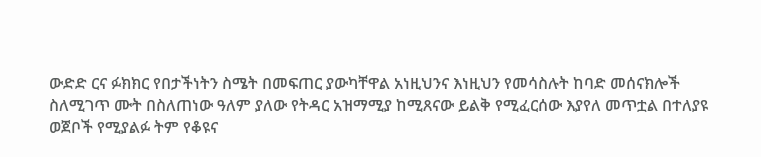ውድድ ርና ፉክክር የበታችነትን ስሜት በመፍጠር ያውካቸዋል አነዚህንና እነዚህን የመሳስሉት ከባድ መሰናክሎች ስለሚገጥ ሙት በስለጠነው ዓለም ያለው የትዳር አዝማሚያ ከሚጸናው ይልቅ የሚፈርሰው እያየለ መጥቷል በተለያዩ ወጀቦች የሚያልፉ ትም የቆዩና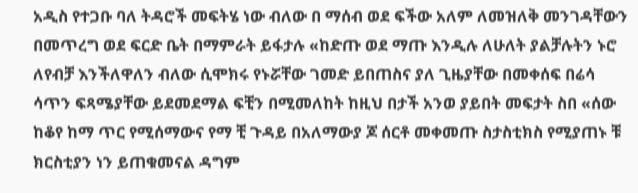አዲስ የተጋቡ ባለ ትዳሮች መፍትሄ ነው ብለው በ ማሰብ ወደ ፍችው አለም ለመዝለቅ መንገዳቸውን በመጥረግ ወደ ፍርድ ቤት በማምራት ይፋታሉ «ከድጡ ወደ ማጡ እንዲሉ ለሁለት ያልቻሉትን ኑሮ ለየብቻ እንችለዋለን ብለው ሲሞክሩ የኑሯቸው ገመድ ይበጠስና ያለ ጊዜያቸው በመቀሰፍ በሬሳ ሳጥን ፍጻሜያቸው ይደመደማል ፍቺን በሚመለከት ከዚህ በታች አንወ ያይበት መፍታት ስበ «ሰው ከቆየ ከማ ጥር የሚሰማውና የማ ቺ ጉዳይ በአለማውያ ጆ ሰርቶ መቀመጡ ስታስቲክስ የሚያጠኑ ቹ ክርስቲያን ነን ይጠቁመናል ዳግም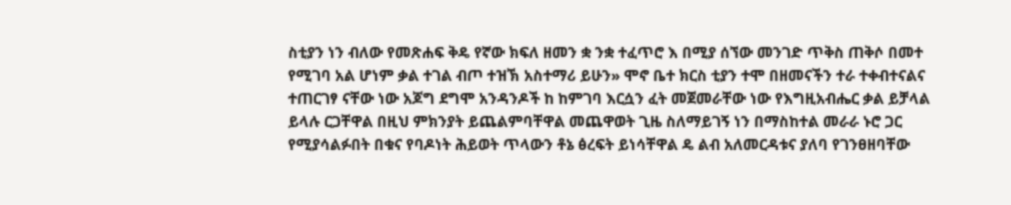ስቲያን ነን ብለው የመጽሐፍ ቅዴ የኛው ክፍለ ዘመን ቋ ንቋ ተፈጥሮ እ በሚያ ሰኘው መንገድ ጥቅስ ጠቅሶ በመተ የሚገባ አል ሆነም ቃል ተገል ብጦ ተዝኽ አስተማሪ ይሁን» ሞኖ ቤተ ክርስ ቲያን ተሞ በዘመናችን ተራ ተቀብተናልና ተጠርገፃ ናቸው ነው አጆግ ደግሞ አንዳንዶች ከ ከምገባ እርሷን ፈት መጀመራቸው ነው የእግዚአብሔር ቃል ይቻላል ይላሉ ርጋቸዋል በዚህ ምክንያት ይጨልምባቸዋል መጨዋወት ጊዜ ስለማይገኝ ነን በማስከተል መራራ ኑሮ ጋር የሚያሳልፉበት በቁና የባዶነት ሕይወት ጥላውን ቶኔ ፅረፍት ይነሳቸዋል ዴ ልብ አለመርዳቱና ያለባ የገንፀዘባቸው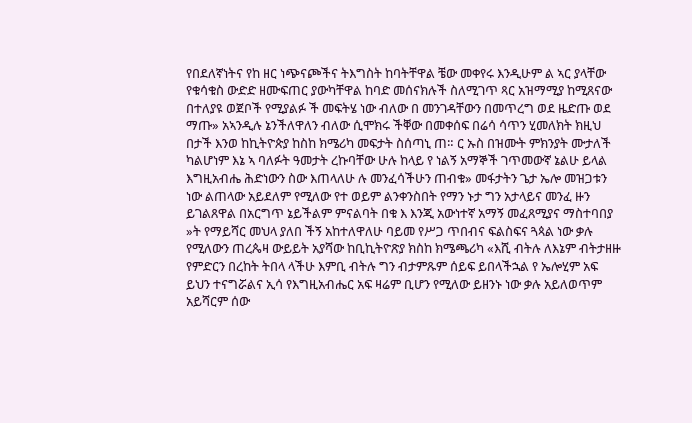የበደለኛነትና የከ ዘር ነጭናጮችና ትእግስት ከባትቸዋል ቼው መቀየሩ እንዲሁም ል ኣር ያላቸው የቁሳቁስ ውድድ ዘሙፍጠር ያውካቸዋል ከባድ መሰናክሉች ስለሚገጥ ጻር አዝማሚያ ከሚጸናው በተለያዩ ወጀቦች የሚያልፉ ች መፍትሄ ነው ብለው በ መንገዳቸውን በመጥረግ ወደ ዜድጡ ወደ ማጡ» አኣንዲሉ ኔንችለዋለን ብለው ሲሞክሩ ችቐው በመቀሰፍ በሬሳ ሳጥን ሂመለክት ክዚህ በታች እንወ ከኪትዮጵያ ከስከ ክሜሪካ መፍታት ስሰጣኒ ጠ። ር ኡስ በዝሙት ምክንያት ሙታለች ካልሆነም እኔ ኣ ባለፉት ዓመታት ረኩባቸው ሁሉ ከላይ የ ነልኝ አማኞች ገጥመውኛ ኔልሁ ይላል እግዚአብሔ ሕድነውን ስው እጠላለሁ ሉ መንፈሳችሁን ጠብቁ» መፋታትን ጌታ ኤሎ መዝጋቱን ነው ልጠላው አይደለም የሚለው የተ ወይም ልንቀንስበት የማን ኑታ ግን አታላይና መንፈ ዙን ይገልጸዋል በአርግጥ ኔይችልም ምናልባት በቁ እ እንጂ አውነተኛ አማኝ መፈጸሚያና ማስተባበያ »ት የማይሻር መህላ ያለበ ችኝ አከተለዋለሁ ባይመ የሥጋ ጥበብና ፍልስፍና ጓጳል ነው ቃሉ የሚለውን ጠረጴዛ ውይይት አያሻው ከቢኪትዮጽያ ክስከ ክሜጫሪካ «እሺ ብትሉ ለእኔም ብትታዘዙ የምድርን በረከት ትበላ ላችሁ እምቢ ብትሉ ግን ብታምጹም ሰይፍ ይበላችኋል የ ኤሎሂም አፍ ይህን ተናግሯልና ኢሳ የእግዚአብሔር አፍ ዛሬም ቢሆን የሚለው ይዘንኑ ነው ቃሉ አይለወጥም አይሻርም ሰው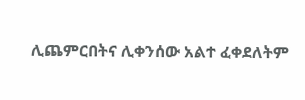ሊጨምርበትና ሊቀንሰው አልተ ፈቀደለትም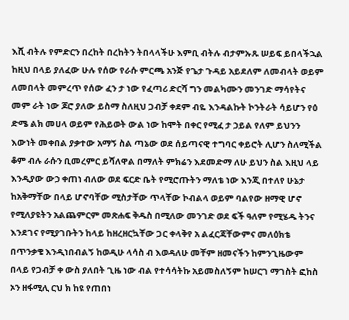እሺ ብትሉ የምድርን በረከት በረከትን ትበላላችሁ እምቢ ብትሉ ብታምኡጹ ሠይፍ ይበላችኋል ከዚህ በላይ ያለፈው ሁሉ የሰው የራሱ ምርጫ አንጅ የጌታ ጉዳይ አይደለም ለመብላት ወይም ለመበላት መምረጥ የሰው ፈን ታ ነው የፈጣሪ ድርሻ ግን መልካሙን መንገድ ማሳየትና መም ራት ነው ጆሮ ያለው ይስማ ስለዚህ ጋብቻ ቀደም ብዬ እንዳልኩት ኮንትራት ሳይሆን የዕ ድሜ ልክ መሀላ ወይም የሕይወት ውል ነው ከሞት በቀር የሚፈ ታ ኃይል የለም ይህንን እውነት መቀበል ያቃተው አማኝ ስል ጣኔው ወደ ሰይጣናዊ ተግባር ቀይሮት ሊሆን ስለሚችል ቆም ብሉ ራሱን ቢመረምር ይሻለዋል በማለት ምክሬን እደመድማ ለሁ ይህን ስል እዚህ ላይ እንዲያው ውኃ ቀጠነ ብለው ወደ ፍርድ ቤት የሚሮጡትን ማለቴ ነው እንጂ በተለየ ሁኔታ ከአቅማቸው በላይ ሆኖባቸው ሚስታቸው ጥላቸው ኮብልላ ወይም ባልየው ዘማዊ ሆኖ የሚለያዩትን አልጨምርም መጽሐፍ ቅዱስ በሚለው መንገድ ወደ ፍች ዓለም የሚሄዱ ትንና እንደገና የሚያገቡትን ከላይ ከዘረዘርኳቸው ጋር ቀላቅየ አ ልፈርጃቸውምና መለዕክቴ በጥንቃቄ እንዲነበብልኝ ከወዲሁ ላሳስ ብ እወዳለሁ መቸም ዘመናችን ከምንጊዜውም በላይ የጋብቻ ቀ ውስ ያለበት ጊዜ ነው ብል የተሳሳትኩ አይመስለኝም ከሠርገ ማገስት ፎከስ ኦን ዘፋሚሊ ርህ ክ ከዩ የጠበነ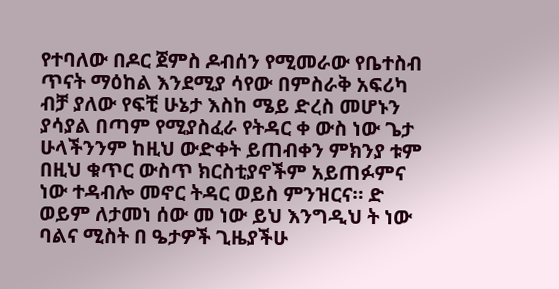የተባለው በዶር ጀምስ ዶብሰን የሚመራው የቤተስብ ጥናት ማዕከል እንደሚያ ሳየው በምስራቅ አፍሪካ ብቻ ያለው የፍቺ ሁኔታ እስከ ሜይ ድረስ መሆኑን ያሳያል በጣም የሚያስፈራ የትዳር ቀ ውስ ነው ጌታ ሁላችንንም ከዚህ ውድቀት ይጠብቀን ምክንያ ቱም በዚህ ቁጥር ውስጥ ክርስቲያኖችም አይጠፉምና ነው ተዳብሎ መኖር ትዳር ወይስ ምንዝርና። ድ ወይም ለታመነ ሰው መ ነው ይህ እንግዲህ ት ነው ባልና ሚስት በ ዔታዎች ጊዜያችሁ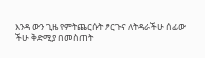እንዳ ውን ጊዜ የምትጨርሱት ፆርጉና ለትዳራችሁ ሰፊው ችሁ ቅድሚያ በመስጠት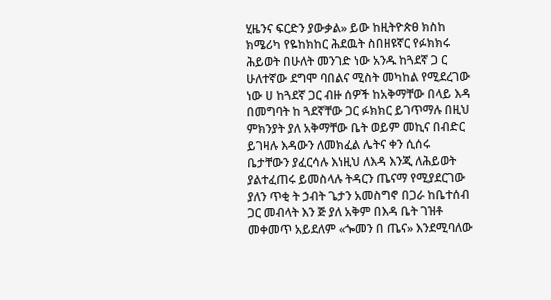ሂዜንና ፍርድን ያውቃል» ይው ከዚትዮጵፀ ክስከ ክሜሪካ የዬከክከር ሕደዉት ስበዘዩኛር የፉክክሩ ሕይወት በሁለት መንገድ ነው አንዱ ከጓደኛ ጋ ር ሁለተኛው ደግሞ ባበልና ሚስት መካከል የሚደረገው ነው ሀ ከጓደኛ ጋር ብዙ ሰዎች ከአቅማቸው በላይ እዳ በመግባት ከ ጓደኛቸው ጋር ፉክክር ይገጥማሉ በዚህ ምክንያት ያለ አቅማቸው ቤት ወይም መኪና በብድር ይገዛሉ እዳውን ለመክፈል ሌትና ቀን ሲሰሩ ቤታቸውን ያፈርሳሉ እነዚህ ለእዳ እንጂ ለሕይወት ያልተፈጠሩ ይመስላሉ ትዳርን ጤናማ የሚያደርገው ያለን ጥቂ ት ኃብት ጌታን አመስግኖ በጋራ ከቤተሰብ ጋር መብላት እን ጅ ያለ አቅም በእዳ ቤት ገዝቶ መቀመጥ አይደለም «ጐመን በ ጤና» እንደሚባለው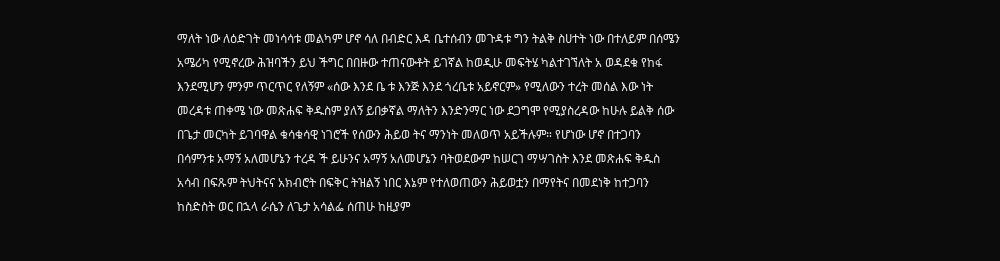ማለት ነው ለዕድገት መነሳሳቱ መልካም ሆኖ ሳለ በብድር እዳ ቤተሰብን መጉዳቱ ግን ትልቅ ስሀተት ነው በተለይም በሰሜን አሜሪካ የሚኖረው ሕዝባችን ይህ ችግር በበዙው ተጠናውቶት ይገኛል ከወዲሁ መፍትሄ ካልተገኘለት አ ወዳደቁ የከፋ እንደሚሆን ምንም ጥርጥር የለኝም «ሰው እንደ ቤ ቱ እንጅ እንደ ጎረቤቱ አይኖርም» የሚለውን ተረት መሰል እው ነት መረዳቱ ጠቀሜ ነው መጽሐፍ ቅዱስም ያለኝ ይበቃኛል ማለትን እንድንማር ነው ደጋግሞ የሚያስረዳው ከሁሉ ይልቅ ሰው በጌታ መርካት ይገባዋል ቁሳቁሳዊ ነገሮች የሰውን ሕይወ ትና ማንነት መለወጥ አይችሉም። የሆነው ሆኖ በተጋባን በሳምንቱ አማኝ አለመሆኔን ተረዳ ች ይሁንና አማኝ አለመሆኔን ባትወደውም ከሠርገ ማሣገስት እንደ መጽሐፍ ቅዱስ አሳብ በፍጹም ትህትናና አክብሮት በፍቅር ትዝልኝ ነበር እኔም የተለወጠውን ሕይወቷን በማየትና በመደነቅ ከተጋባን ከስድስት ወር በኋላ ራሴን ለጌታ አሳልፌ ሰጠሁ ከዚያም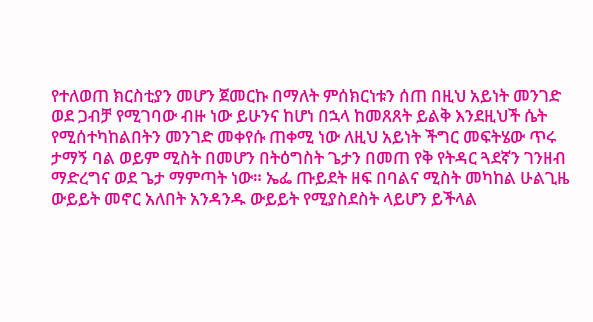የተለወጠ ክርስቲያን መሆን ጀመርኩ በማለት ምሰክርነቱን ሰጠ በዚህ አይነት መንገድ ወደ ጋብቻ የሚገባው ብዙ ነው ይሁንና ከሆነ በኋላ ከመጸጸት ይልቅ እንደዚህች ሴት የሚሰተካከልበትን መንገድ መቀየሱ ጠቀሚ ነው ለዚህ አይነት ችግር መፍትሄው ጥሩ ታማኝ ባል ወይም ሚስት በመሆን በትዕግስት ጌታን በመጠ የቅ የትዳር ጓደኛን ገንዘብ ማድረግና ወደ ጌታ ማምጣት ነው። ኤፌ ጡይደት ዘፍ በባልና ሚስት መካከል ሁልጊዜ ውይይት መኖር አለበት አንዳንዱ ውይይት የሚያስደስት ላይሆን ይችላል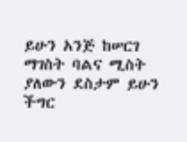ይሁን አንጅ ከሠርገ ማገስት ባልና ሚስት ያለውን ደስታም ይሁን ችግር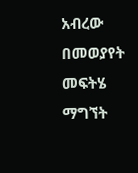አብረው በመወያየት መፍትሄ ማግኘት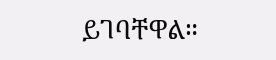ይገባቸዋል።